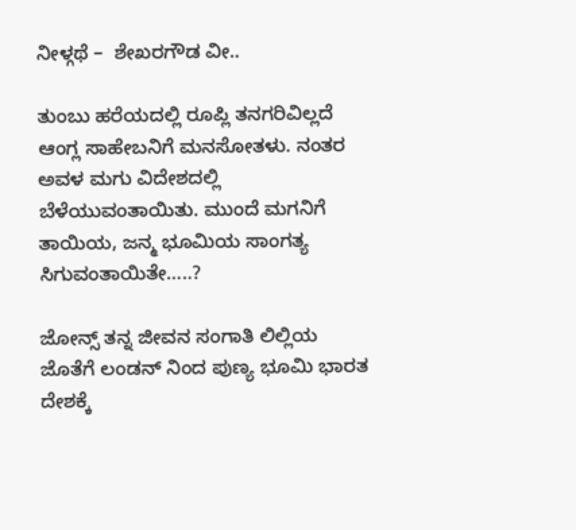ನೀಳ್ಗಥೆ –  ಶೇಖರಗೌಡ ವೀ..

ತುಂಬು ಹರೆಯದಲ್ಲಿ ರೂಪ್ಲಿ ತನಗರಿವಿಲ್ಲದೆ ಆಂಗ್ಲ ಸಾಹೇಬನಿಗೆ ಮನಸೋತಳು. ನಂತರ ಅವಳ ಮಗು ವಿದೇಶದಲ್ಲಿ ಬೆಳೆಯುವಂತಾಯಿತು. ಮುಂದೆ ಮಗನಿಗೆ ತಾಯಿಯ, ಜನ್ಮ ಭೂಮಿಯ ಸಾಂಗತ್ಯ ಸಿಗುವಂತಾಯಿತೇ…..?

ಜೋನ್ಸ್ ತನ್ನ ಜೀವನ ಸಂಗಾತಿ ಲಿಲ್ಲಿಯ ಜೊತೆಗೆ ಲಂಡನ್‌ ನಿಂದ ಪುಣ್ಯ ಭೂಮಿ ಭಾರತ ದೇಶಕ್ಕೆ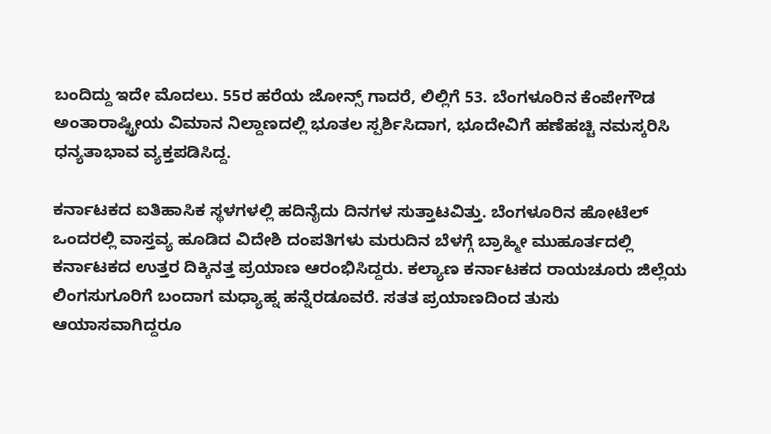ಬಂದಿದ್ದು ಇದೇ ಮೊದಲು. 55ರ ಹರೆಯ ಜೋನ್ಸ್ ಗಾದರೆ, ಲಿಲ್ಲಿಗೆ 53. ಬೆಂಗಳೂರಿನ ಕೆಂಪೇಗೌಡ ಅಂತಾರಾಷ್ಟ್ರೀಯ ವಿಮಾನ ನಿಲ್ದಾಣದಲ್ಲಿ ಭೂತಲ ಸ್ಪರ್ಶಿಸಿದಾಗ, ಭೂದೇವಿಗೆ ಹಣೆಹಚ್ಚಿ ನಮಸ್ಕರಿಸಿ ಧನ್ಯತಾಭಾವ ವ್ಯಕ್ತಪಡಿಸಿದ್ದ.

ಕರ್ನಾಟಕದ ಐತಿಹಾಸಿಕ ಸ್ಥಳಗಳಲ್ಲಿ ಹದಿನೈದು ದಿನಗಳ ಸುತ್ತಾಟವಿತ್ತು. ಬೆಂಗಳೂರಿನ ಹೋಟೆಲ್ ಒಂದರಲ್ಲಿ ವಾಸ್ತವ್ಯ ಹೂಡಿದ ವಿದೇಶಿ ದಂಪತಿಗಳು ಮರುದಿನ ಬೆಳಗ್ಗೆ ಬ್ರಾಹ್ಮೀ ಮುಹೂರ್ತದಲ್ಲಿ ಕರ್ನಾಟಕದ ಉತ್ತರ ದಿಕ್ಕಿನತ್ತ ಪ್ರಯಾಣ ಆರಂಭಿಸಿದ್ದರು. ಕಲ್ಯಾಣ ಕರ್ನಾಟಕದ ರಾಯಚೂರು ಜಿಲ್ಲೆಯ ಲಿಂಗಸುಗೂರಿಗೆ ಬಂದಾಗ ಮಧ್ಯಾಹ್ನ ಹನ್ನೆರಡೂವರೆ. ಸತತ ಪ್ರಯಾಣದಿಂದ ತುಸು ಆಯಾಸವಾಗಿದ್ದರೂ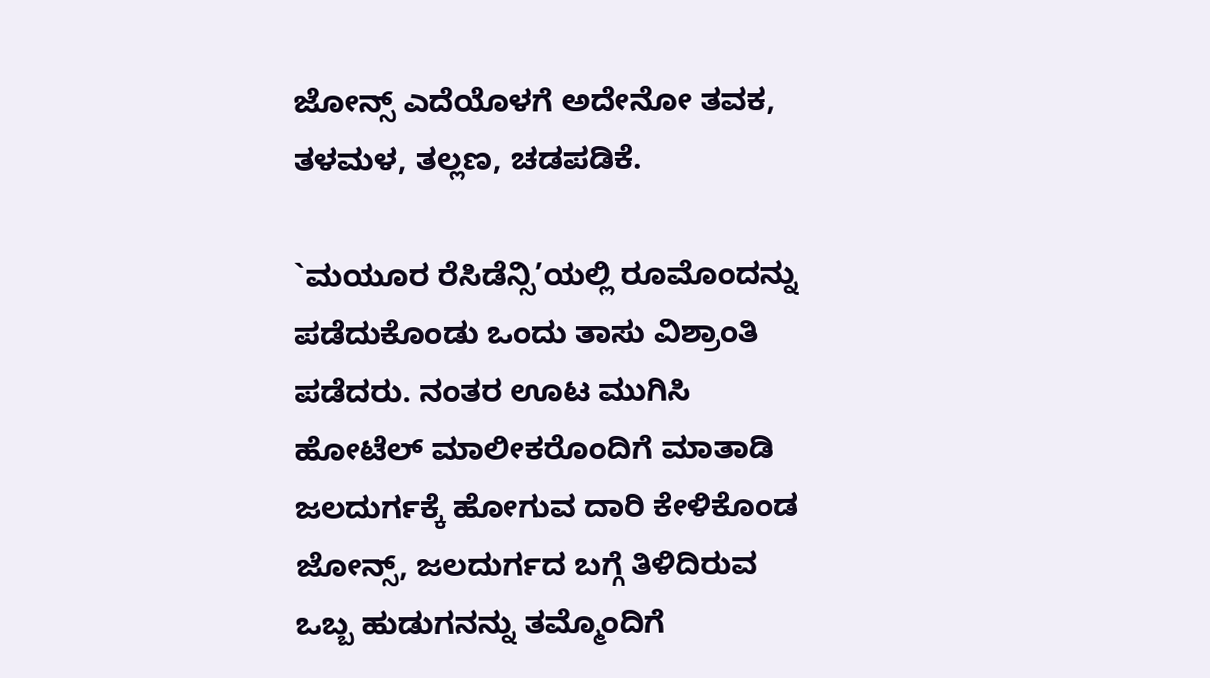ಜೋನ್ಸ್ ಎದೆಯೊಳಗೆ ಅದೇನೋ ತವಕ, ತಳಮಳ, ತಲ್ಲಣ, ಚಡಪಡಿಕೆ.

`ಮಯೂರ ರೆಸಿಡೆನ್ಸಿ’ಯಲ್ಲಿ ರೂಮೊಂದನ್ನು ಪಡೆದುಕೊಂಡು ಒಂದು ತಾಸು ವಿಶ್ರಾಂತಿ ಪಡೆದರು. ನಂತರ ಊಟ ಮುಗಿಸಿ ಹೋಟೆಲ್ ‌ಮಾಲೀಕರೊಂದಿಗೆ ಮಾತಾಡಿ ಜಲದುರ್ಗಕ್ಕೆ ಹೋಗುವ ದಾರಿ ಕೇಳಿಕೊಂಡ ಜೋನ್ಸ್, ಜಲದುರ್ಗದ ಬಗ್ಗೆ ತಿಳಿದಿರುವ ಒಬ್ಬ ಹುಡುಗನನ್ನು ತಮ್ಮೊಂದಿಗೆ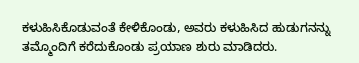ಕಳುಹಿಸಿಕೊಡುವಂತೆ ಕೇಳಿಕೊಂಡು, ಅವರು ಕಳುಹಿಸಿದ ಹುಡುಗನನ್ನು ತಮ್ಮೊಂದಿಗೆ ಕರೆದುಕೊಂಡು ಪ್ರಯಾಣ ಶುರು ಮಾಡಿದರು.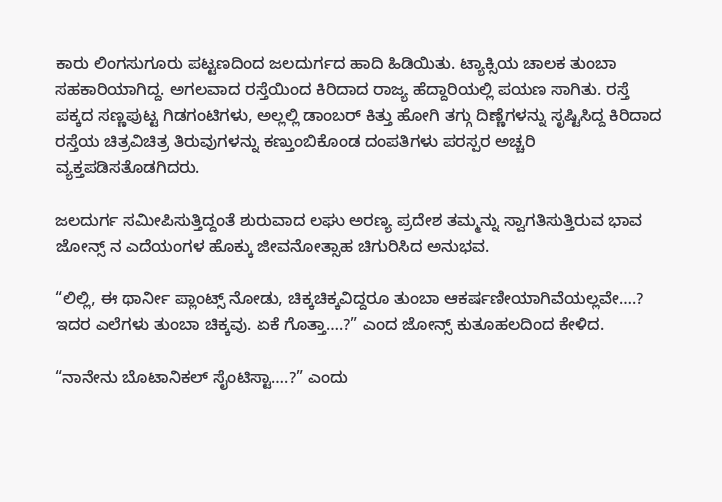ಕಾರು ಲಿಂಗಸುಗೂರು ಪಟ್ಟಣದಿಂದ ಜಲದುರ್ಗದ ಹಾದಿ ಹಿಡಿಯಿತು. ಟ್ಯಾಕ್ಸಿಯ ಚಾಲಕ ತುಂಬಾ ಸಹಕಾರಿಯಾಗಿದ್ದ. ಅಗಲವಾದ ರಸ್ತೆಯಿಂದ ಕಿರಿದಾದ ರಾಜ್ಯ ಹೆದ್ದಾರಿಯಲ್ಲಿ ಪಯಣ ಸಾಗಿತು. ರಸ್ತೆ ಪಕ್ಕದ ಸಣ್ಣಪುಟ್ಟ ಗಿಡಗಂಟಿಗಳು, ಅಲ್ಲಲ್ಲಿ ಡಾಂಬರ್‌ ಕಿತ್ತು ಹೋಗಿ ತಗ್ಗು ದಿಣ್ಣೆಗಳನ್ನು ಸೃಷ್ಟಿಸಿದ್ದ ಕಿರಿದಾದ ರಸ್ತೆಯ ಚಿತ್ರವಿಚಿತ್ರ ತಿರುವುಗಳನ್ನು ಕಣ್ತುಂಬಿಕೊಂಡ ದಂಪತಿಗಳು ಪರಸ್ಪರ ಅಚ್ಚರಿ ವ್ಯಕ್ತಪಡಿಸತೊಡಗಿದರು.

ಜಲದುರ್ಗ ಸಮೀಪಿಸುತ್ತಿದ್ದಂತೆ ಶುರುವಾದ ಲಘು ಅರಣ್ಯ ಪ್ರದೇಶ ತಮ್ಮನ್ನು ಸ್ವಾಗತಿಸುತ್ತಿರುವ ಭಾವ ಜೋನ್ಸ್ ನ ಎದೆಯಂಗಳ ಹೊಕ್ಕು ಜೀವನೋತ್ಸಾಹ ಚಿಗುರಿಸಿದ ಅನುಭವ.

“ಲಿಲ್ಲಿ, ಈ ಥಾರ್ನೀ ಪ್ಲಾಂಟ್ಸ್ ನೋಡು, ಚಿಕ್ಕಚಿಕ್ಕವಿದ್ದರೂ ತುಂಬಾ ಆಕರ್ಷಣೀಯಾಗಿವೆಯಲ್ಲವೇ….? ಇದರ ಎಲೆಗಳು ತುಂಬಾ ಚಿಕ್ಕವು. ಏಕೆ ಗೊತ್ತಾ….?” ಎಂದ ಜೋನ್ಸ್ ಕುತೂಹಲದಿಂದ ಕೇಳಿದ.

“ನಾನೇನು ಬೊಟಾನಿಕಲ್ ಸೈಂಟಿಸ್ಟಾ….?” ಎಂದು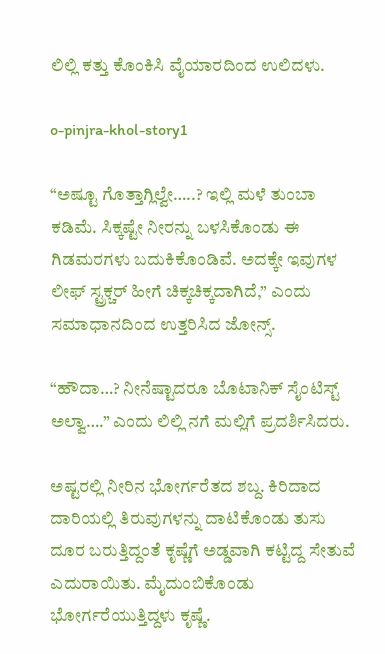ಲಿಲ್ಲಿ ಕತ್ತು ಕೊಂಕಿಸಿ ವೈಯಾರದಿಂದ ಉಲಿದಳು.

o-pinjra-khol-story1

“ಅಷ್ಟೂ ಗೊತ್ತಾಗ್ಲಿಲ್ವೇ…..? ಇಲ್ಲಿ ಮಳೆ ತುಂಬಾ ಕಡಿಮೆ. ಸಿಕ್ಕಷ್ಟೇ ನೀರನ್ನು ಬಳಸಿಕೊಂಡು ಈ ಗಿಡಮರಗಳು ಬದುಕಿಕೊಂಡಿವೆ. ಅದಕ್ಕೇ ಇವುಗಳ ಲೀಫ್‌ ಸ್ಟ್ರಕ್ಚರ್‌ ಹೀಗೆ ಚಿಕ್ಕಚಿಕ್ಕದಾಗಿದೆ,” ಎಂದು ಸಮಾಧಾನದಿಂದ ಉತ್ತರಿಸಿದ ಜೋನ್ಸ್.

“ಹೌದಾ…? ನೀನೆಷ್ಟಾದರೂ ಬೊಟಾನಿಕ್‌ ಸೈಂಟಿಸ್ಟ್ ಅಲ್ವಾ….” ಎಂದು ಲಿಲ್ಲಿ ನಗೆ ಮಲ್ಲಿಗೆ ಪ್ರದರ್ಶಿಸಿದರು.

ಅಷ್ಟರಲ್ಲಿ ನೀರಿನ ಭೋರ್ಗರೆತದ ಶಬ್ದ. ಕಿರಿದಾದ ದಾರಿಯಲ್ಲಿ ತಿರುವುಗಳನ್ನು ದಾಟಿಕೊಂಡು ತುಸು ದೂರ ಬರುತ್ತಿದ್ದಂತೆ ಕೃಷ್ಣೆಗೆ ಅಡ್ಡವಾಗಿ ಕಟ್ಟಿದ್ದ ಸೇತುವೆ ಎದುರಾಯಿತು. ಮೈದುಂಬಿಕೊಂಡು ಭೋರ್ಗರೆಯುತ್ತಿದ್ದಳು ಕೃಷ್ಣೆ.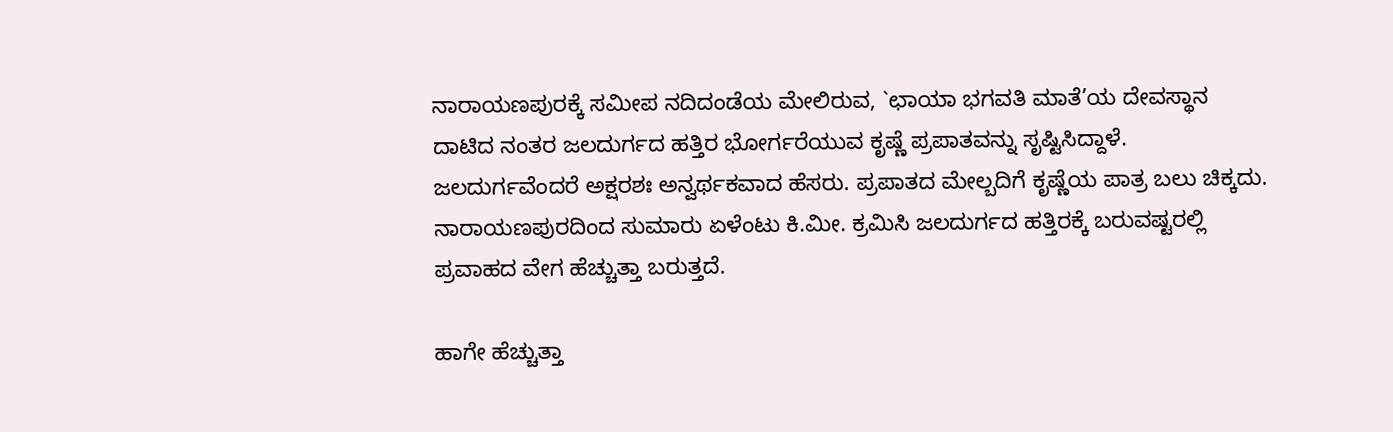ನಾರಾಯಣಪುರಕ್ಕೆ ಸಮೀಪ ನದಿದಂಡೆಯ ಮೇಲಿರುವ, `ಛಾಯಾ ಭಗವತಿ ಮಾತೆ’ಯ ದೇವಸ್ಥಾನ ದಾಟಿದ ನಂತರ ಜಲದುರ್ಗದ ಹತ್ತಿರ ಭೋರ್ಗರೆಯುವ ಕೃಷ್ಣೆ ಪ್ರಪಾತವನ್ನು ಸೃಷ್ಟಿಸಿದ್ದಾಳೆ. ಜಲದುರ್ಗವೆಂದರೆ ಅಕ್ಷರಶಃ ಅನ್ವರ್ಥಕವಾದ ಹೆಸರು. ಪ್ರಪಾತದ ಮೇಲ್ಬದಿಗೆ ಕೃಷ್ಣೆಯ ಪಾತ್ರ ಬಲು ಚಿಕ್ಕದು. ನಾರಾಯಣಪುರದಿಂದ ಸುಮಾರು ಏಳೆಂಟು ಕಿ.ಮೀ. ಕ್ರಮಿಸಿ ಜಲದುರ್ಗದ ಹತ್ತಿರಕ್ಕೆ ಬರುವಷ್ಟರಲ್ಲಿ ಪ್ರವಾಹದ ವೇಗ ಹೆಚ್ಚುತ್ತಾ ಬರುತ್ತದೆ.

ಹಾಗೇ ಹೆಚ್ಚುತ್ತಾ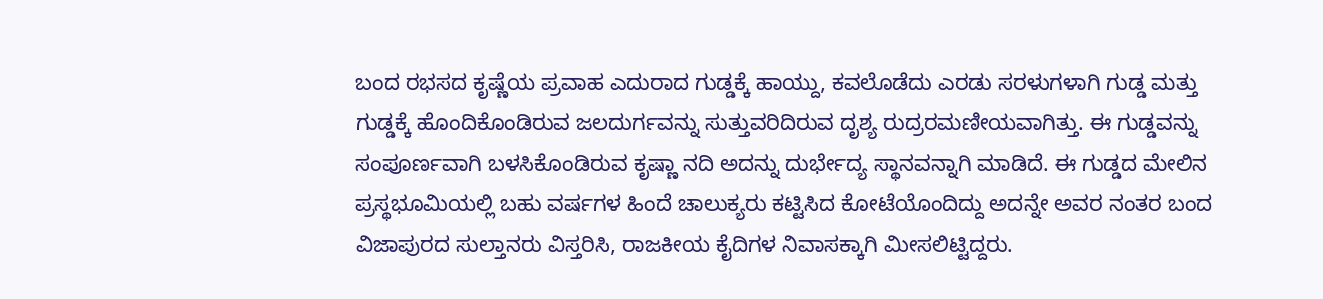ಬಂದ ರಭಸದ ಕೃಷ್ಣೆಯ ಪ್ರವಾಹ ಎದುರಾದ ಗುಡ್ಡಕ್ಕೆ ಹಾಯ್ದು, ಕವಲೊಡೆದು ಎರಡು ಸರಳುಗಳಾಗಿ ಗುಡ್ಡ ಮತ್ತು ಗುಡ್ಡಕ್ಕೆ ಹೊಂದಿಕೊಂಡಿರುವ ಜಲದುರ್ಗವನ್ನು ಸುತ್ತುವರಿದಿರುವ ದೃಶ್ಯ ರುದ್ರರಮಣೀಯವಾಗಿತ್ತು. ಈ ಗುಡ್ಡವನ್ನು ಸಂಪೂರ್ಣವಾಗಿ ಬಳಸಿಕೊಂಡಿರುವ ಕೃಷ್ಣಾ ನದಿ ಅದನ್ನು ದುರ್ಭೇದ್ಯ ಸ್ಥಾನವನ್ನಾಗಿ ಮಾಡಿದೆ. ಈ ಗುಡ್ಡದ ಮೇಲಿನ ಪ್ರಸ್ಥಭೂಮಿಯಲ್ಲಿ ಬಹು ವರ್ಷಗಳ ಹಿಂದೆ ಚಾಲುಕ್ಯರು ಕಟ್ಟಿಸಿದ ಕೋಟೆಯೊಂದಿದ್ದು ಅದನ್ನೇ ಅವರ ನಂತರ ಬಂದ ವಿಜಾಪುರದ ಸುಲ್ತಾನರು ವಿಸ್ತರಿಸಿ, ರಾಜಕೀಯ ಕೈದಿಗಳ ನಿವಾಸಕ್ಕಾಗಿ ಮೀಸಲಿಟ್ಟಿದ್ದರು.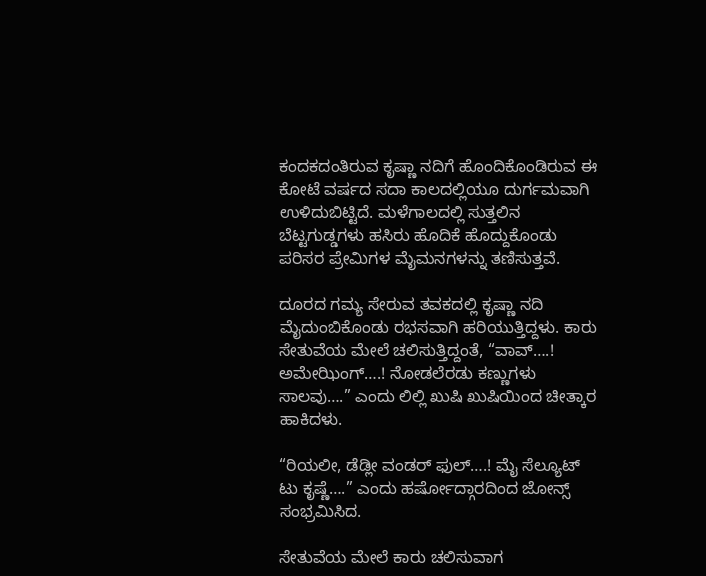ಕಂದಕದಂತಿರುವ ಕೃಷ್ಣಾ ನದಿಗೆ ಹೊಂದಿಕೊಂಡಿರುವ ಈ ಕೋಟೆ ವರ್ಷದ ಸದಾ ಕಾಲದಲ್ಲಿಯೂ ದುರ್ಗಮವಾಗಿ ಉಳಿದುಬಿಟ್ಟಿದೆ. ಮಳೆಗಾಲದಲ್ಲಿ ಸುತ್ತಲಿನ ಬೆಟ್ಟಗುಡ್ಡಗಳು ಹಸಿರು ಹೊದಿಕೆ ಹೊದ್ದುಕೊಂಡು ಪರಿಸರ ಪ್ರೇಮಿಗಳ ಮೈಮನಗಳನ್ನು ತಣಿಸುತ್ತವೆ.

ದೂರದ ಗಮ್ಯ ಸೇರುವ ತವಕದಲ್ಲಿ ಕೃಷ್ಣಾ ನದಿ ಮೈದುಂಬಿಕೊಂಡು ರಭಸವಾಗಿ ಹರಿಯುತ್ತಿದ್ದಳು. ಕಾರು ಸೇತುವೆಯ ಮೇಲೆ ಚಲಿಸುತ್ತಿದ್ದಂತೆ, “ವಾವ್‌….! ಅಮೇಝಿಂಗ್‌….! ನೋಡಲೆರಡು ಕಣ್ಣುಗಳು ಸಾಲವು….” ಎಂದು ಲಿಲ್ಲಿ ಖುಷಿ ಖುಷಿಯಿಂದ ಚೀತ್ಕಾರ ಹಾಕಿದಳು.

“ರಿಯಲೀ, ಡೆಡ್ಲೀ ವಂಡರ್‌ ಫುಲ್….! ಮೈ ಸೆಲ್ಯೂಟ್‌ ಟು ಕೃಷ್ಣೆ….” ಎಂದು ಹರ್ಷೋದ್ಗಾರದಿಂದ ಜೋನ್ಸ್ ಸಂಭ್ರಮಿಸಿದ.

ಸೇತುವೆಯ ಮೇಲೆ ಕಾರು ಚಲಿಸುವಾಗ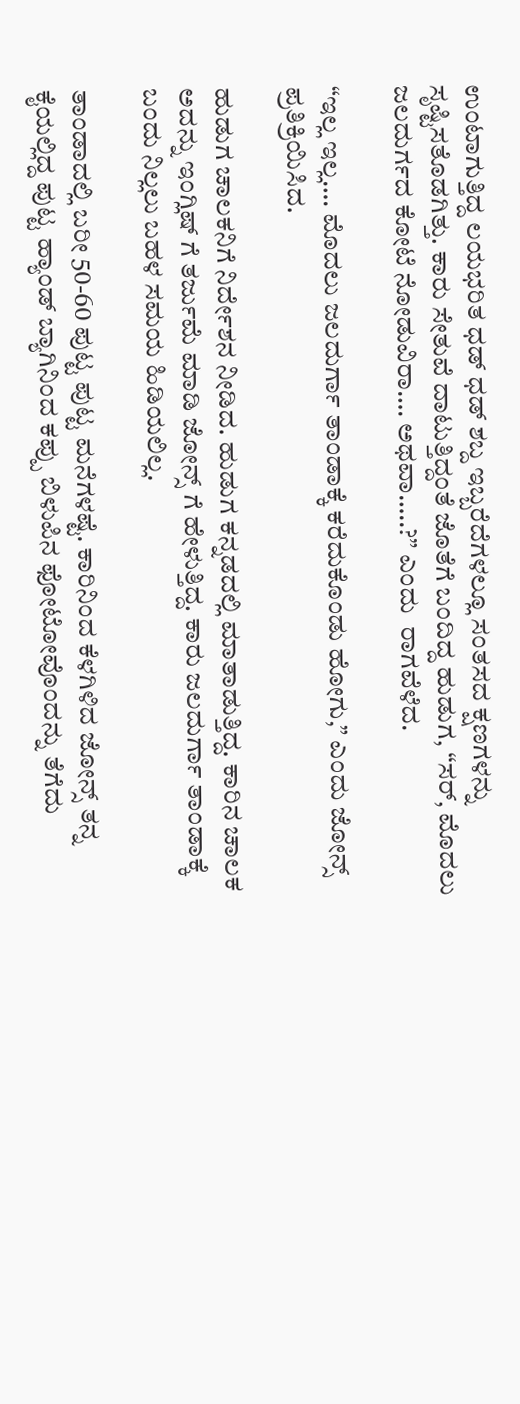ಉಂಟಾಗುತ್ತಿದ್ದ ಲಯಭರಿತ ಧಡ್‌ ಧಡ್‌ ಶಬ್ದ ಇಬ್ಬರೆದೆಗಳಲ್ಲೂ ಸಂತಸದ ಕ್ಷಣಗಳನ್ನು ಸೃಷ್ಟಿಸತೊಡಗಿತ್ತು. ಕಾರು ಸೇತುವೆ ದಾಟುತ್ತಿದ್ದಂತೆ ಜೊತೆಗೆ ಬಂದಿದ್ದ ಹುಡುಗ, “ಸರ್‌, ಮೊದಲು ಜಲದುರ್ಗದ ಕೋಟೆ ನೋಡುವಿರಾ…. ಅಥವಾ…..?” ಎಂದು  ರಾಗವೆಳೆದ.

“ಇಲ್ಲ ಇಲ್ಲ…. ಮೊದಲು ಜಲದುರ್ಗಾ ತಾಂಡಾಕ್ಕೆ ಕರೆದುಕೊಂಡು ಹೋಗು,” ಎಂದು ಜೋನ್ಸ್ ಪ್ರತಿಕ್ರಿಯಿಸಿದ.

ಹುಡುಗ ಚಾಲಕನಿಗೆ ನಿರ್ದೇಶನ ನೀಡಿದ. ಹುಡುಗ ಕನ್ನಡದಲ್ಲಿ ಮಾತಾಡುತ್ತಿದ್ದ. ಕಾರಿನ ಚಾಲಕ ಅದನ್ನು ಇಂಗ್ಲಿಷ್‌ ಗೆ ತರ್ಜುಮೆ ಮಾಡಿ ಜೋನ್ಸ್ ಗೆ ಹೇಳುತ್ತಿದ್ದ. ಕಾರು ಜಲದುರ್ಗಾ ತಾಂಡಾಕ್ಕೆ ಬಂದು ನಿಲ್ಲಲು ಬಹಳ ಸಮಯ ಹಿಡಿಯಲಿಲ್ಲ.

ತಾಂಡಾದಲ್ಲಿ ಬರೀ 50-60 ಪುಟ್ಟ ಪುಟ್ಟ ಮನೆಗಳಷ್ಟೆ. ಕಾರಿನಿಂದ ಕೆಳಗಿಳಿದ ಜೋನ್ಸ್ ತನ್ನ ಕೈಯಲ್ಲಿದ್ದ ಪುಟ್ಟ ಹ್ಯಾಂಡ್ ಬ್ಯಾಗಿನಿಂದ ಕಪ್ಪು ಬಿಳುಪಿನ ಫೋಟೋವೊಂದನ್ನು ತೆಗೆದು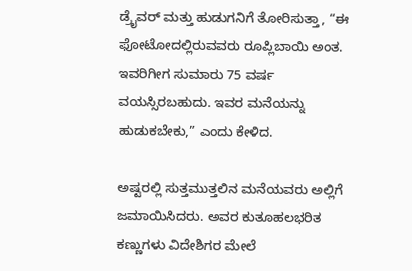ಡ್ರೈವರ್‌ ಮತ್ತು ಹುಡುಗನಿಗೆ ತೋರಿಸುತ್ತಾ, “ಈ ಫೋಟೋದಲ್ಲಿರುವವರು ರೂಪ್ಲಿಬಾಯಿ ಅಂತ. ಇವರಿಗೀಗ ಸುಮಾರು 75 ವರ್ಷ ವಯಸ್ಸಿರಬಹುದು. ಇವರ ಮನೆಯನ್ನು ಹುಡುಕಬೇಕು,” ಎಂದು ಕೇಳಿದ.

ಅಷ್ಟರಲ್ಲಿ ಸುತ್ತಮುತ್ತಲಿನ ಮನೆಯವರು ಅಲ್ಲಿಗೆ ಜಮಾಯಿಸಿದರು. ಅವರ ಕುತೂಹಲಭರಿತ ಕಣ್ಣುಗಳು ವಿದೇಶಿಗರ ಮೇಲೆ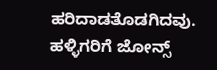ಹರಿದಾಡತೊಡಗಿದವು. ಹಳ್ಳಿಗರಿಗೆ ಜೋನ್ಸ್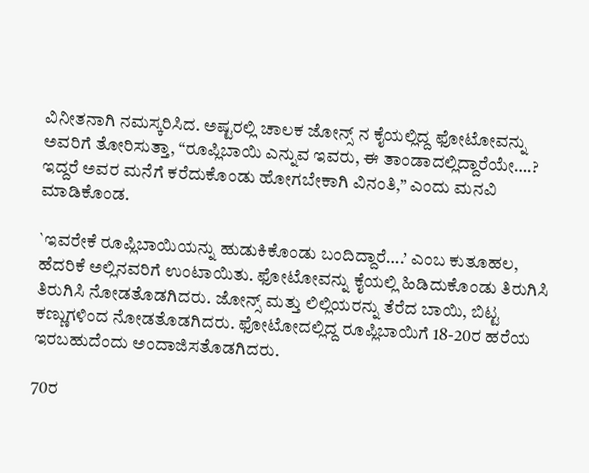ವಿನೀತನಾಗಿ ನಮಸ್ಕರಿಸಿದ. ಅಷ್ಟರಲ್ಲಿ ಚಾಲಕ ಜೋನ್ಸ್ ನ ಕೈಯಲ್ಲಿದ್ದ ಫೋಟೋವನ್ನು ಅವರಿಗೆ ತೋರಿಸುತ್ತಾ, “ರೂಪ್ಲಿಬಾಯಿ ಎನ್ನುವ ಇವರು, ಈ ತಾಂಡಾದಲ್ಲಿದ್ದಾರೆಯೇ….? ಇದ್ದರೆ ಅವರ ಮನೆಗೆ ಕರೆದುಕೊಂಡು ಹೋಗಬೇಕಾಗಿ ವಿನಂತಿ,” ಎಂದು ಮನವಿ ಮಾಡಿಕೊಂಡ.

`ಇವರೇಕೆ ರೂಪ್ಲಿಬಾಯಿಯನ್ನು ಹುಡುಕಿಕೊಂಡು ಬಂದಿದ್ದಾರೆ….’ ಎಂಬ ಕುತೂಹಲ, ಹೆದರಿಕೆ ಅಲ್ಲಿನವರಿಗೆ ಉಂಟಾಯಿತು. ಫೋಟೋವನ್ನು ಕೈಯಲ್ಲಿ ಹಿಡಿದುಕೊಂಡು ತಿರುಗಿಸಿ ತಿರುಗಿಸಿ ನೋಡತೊಡಗಿದರು. ಜೋನ್ಸ್ ಮತ್ತು ಲಿಲ್ಲಿಯರನ್ನು ತೆರೆದ ಬಾಯಿ, ಬಿಟ್ಟ ಕಣ್ಣುಗಳಿಂದ ನೋಡತೊಡಗಿದರು. ಫೋಟೋದಲ್ಲಿದ್ದ ರೂಪ್ಲಿಬಾಯಿಗೆ 18-20ರ ಹರೆಯ ಇರಬಹುದೆಂದು ಅಂದಾಜಿಸತೊಡಗಿದರು.

70ರ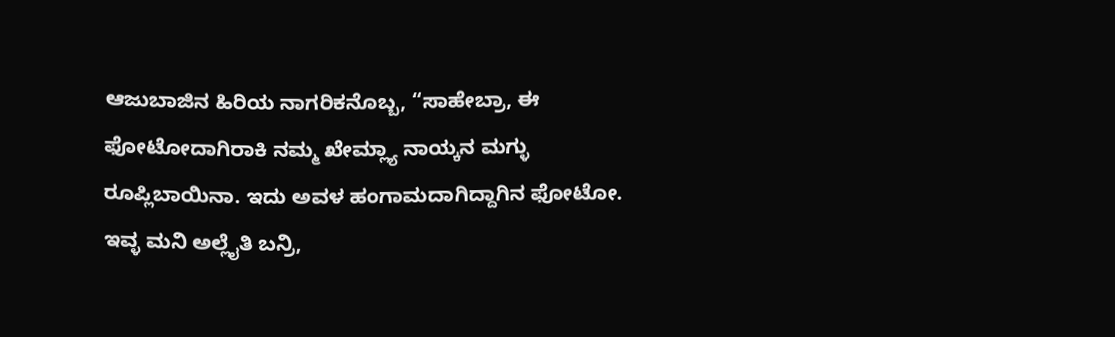ಆಜುಬಾಜಿನ ಹಿರಿಯ ನಾಗರಿಕನೊಬ್ಬ, “ಸಾಹೇಬ್ರಾ, ಈ ಫೋಟೋದಾಗಿರಾಕಿ ನಮ್ಮ ಖೇಮ್ಲ್ಯಾ ನಾಯ್ಕನ ಮಗ್ಳು ರೂಪ್ಲಿಬಾಯಿನಾ. ಇದು ಅವಳ ಹಂಗಾಮದಾಗಿದ್ದಾಗಿನ ಫೋಟೋ. ಇವ್ಳ ಮನಿ ಅಲ್ಲೈತಿ ಬನ್ರಿ,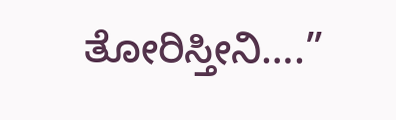ತೋರಿಸ್ತೀನಿ….”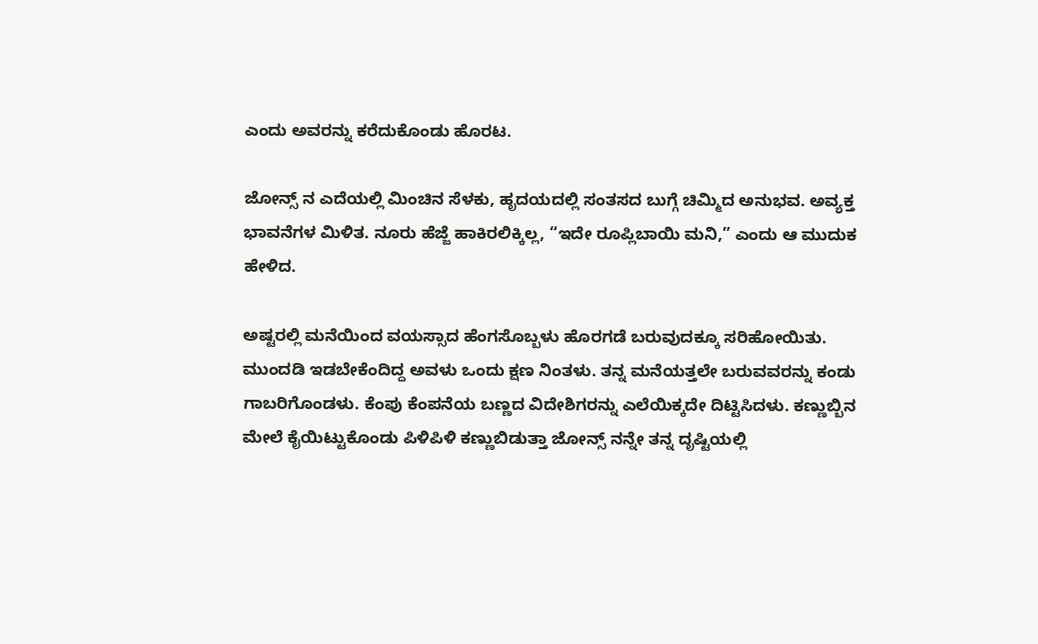ಎಂದು ಅವರನ್ನು ಕರೆದುಕೊಂಡು ಹೊರಟ.

ಜೋನ್ಸ್ ನ ಎದೆಯಲ್ಲಿ ಮಿಂಚಿನ ಸೆಳಕು, ಹೃದಯದಲ್ಲಿ ಸಂತಸದ ಬುಗ್ಗೆ ಚಿಮ್ಮಿದ ಅನುಭವ. ಅವ್ಯಕ್ತ ಭಾವನೆಗಳ ಮಿಳಿತ. ನೂರು ಹೆಜ್ಜೆ ಹಾಕಿರಲಿಕ್ಕಿಲ್ಲ, “ಇದೇ ರೂಪ್ಲಿಬಾಯಿ ಮನಿ,” ಎಂದು ಆ ಮುದುಕ ಹೇಳಿದ.

ಅಷ್ಟರಲ್ಲಿ ಮನೆಯಿಂದ ವಯಸ್ಸಾದ ಹೆಂಗಸೊಬ್ಬಳು ಹೊರಗಡೆ ಬರುವುದಕ್ಕೂ ಸರಿಹೋಯಿತು. ಮುಂದಡಿ ಇಡಬೇಕೆಂದಿದ್ದ ಅವಳು ಒಂದು ಕ್ಷಣ ನಿಂತಳು. ತನ್ನ ಮನೆಯತ್ತಲೇ ಬರುವವರನ್ನು ಕಂಡು ಗಾಬರಿಗೊಂಡಳು. ಕೆಂಪು ಕೆಂಪನೆಯ ಬಣ್ಣದ ವಿದೇಶಿಗರನ್ನು ಎಲೆಯಿಕ್ಕದೇ ದಿಟ್ಟಿಸಿದಳು. ಕಣ್ಣುಬ್ಬಿನ ಮೇಲೆ ಕೈಯಿಟ್ಟುಕೊಂಡು ಪಿಳಿಪಿಳಿ ಕಣ್ಣುಬಿಡುತ್ತಾ ಜೋನ್ಸ್ ನನ್ನೇ ತನ್ನ ದೃಷ್ಟಿಯಲ್ಲಿ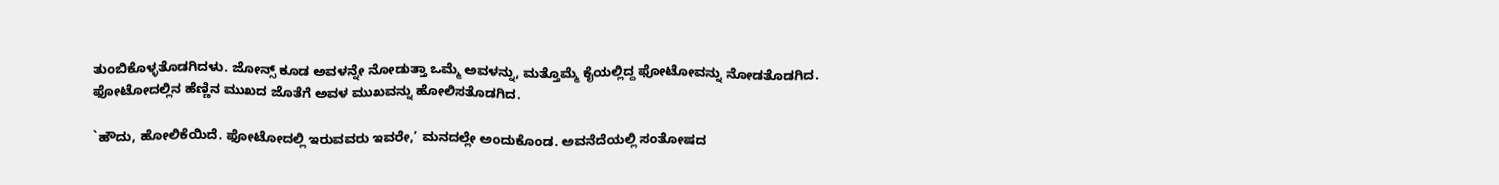ತುಂಬಿಕೊಳ್ಳತೊಡಗಿದಳು. ಜೋನ್ಸ್ ಕೂಡ ಅವಳನ್ನೇ ನೋಡುತ್ತಾ ಒಮ್ಮೆ ಅವಳನ್ನು, ಮತ್ತೊಮ್ಮೆ ಕೈಯಲ್ಲಿದ್ದ ಫೋಟೋವನ್ನು ನೋಡತೊಡಗಿದ. ಫೋಟೋದಲ್ಲಿನ ಹೆಣ್ಣಿನ ಮುಖದ ಜೊತೆಗೆ ಅವಳ ಮುಖವನ್ನು ಹೋಲಿಸತೊಡಗಿದ.

`ಹೌದು, ಹೋಲಿಕೆಯಿದೆ. ಫೋಟೋದಲ್ಲಿ ಇರುವವರು ಇವರೇ,’ ಮನದಲ್ಲೇ ಅಂದುಕೊಂಡ. ಅವನೆದೆಯಲ್ಲಿ ಸಂತೋಷದ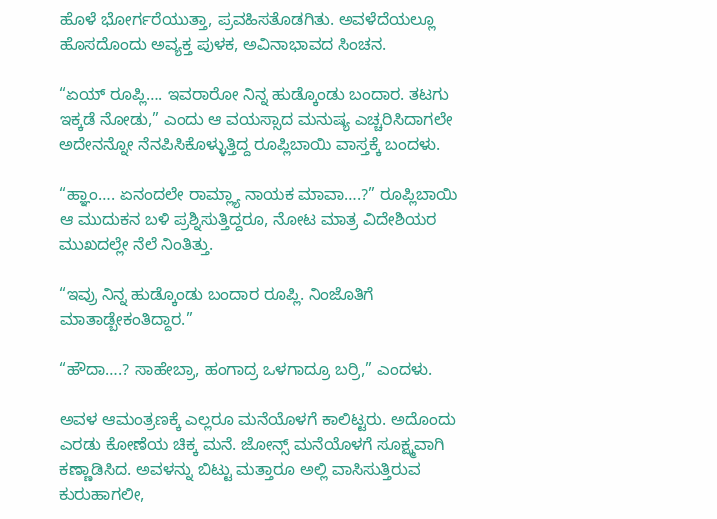ಹೊಳೆ ಭೋರ್ಗರೆಯುತ್ತಾ, ಪ್ರವಹಿಸತೊಡಗಿತು. ಅವಳೆದೆಯಲ್ಲೂ ಹೊಸದೊಂದು ಅವ್ಯಕ್ತ ಪುಳಕ, ಅವಿನಾಭಾವದ ಸಿಂಚನ.

“ಏಯ್‌ ರೂಪ್ಲಿ…. ಇವರಾರೋ ನಿನ್ನ ಹುಡ್ಕೊಂಡು ಬಂದಾರ. ತಟಗು ಇಕ್ಕಡೆ ನೋಡು,” ಎಂದು ಆ ವಯಸ್ಸಾದ ಮನುಷ್ಯ ಎಚ್ಚರಿಸಿದಾಗಲೇ ಅದೇನನ್ನೋ ನೆನಪಿಸಿಕೊಳ್ಳುತ್ತಿದ್ದ ರೂಪ್ಲಿಬಾಯಿ ವಾಸ್ತಕ್ಕೆ ಬಂದಳು.

“ಹ್ಞಾಂ…. ಏನಂದಲೇ ರಾಮ್ಲ್ಯಾ ನಾಯಕ ಮಾವಾ….?” ರೂಪ್ಲಿಬಾಯಿ ಆ ಮುದುಕನ ಬಳಿ ಪ್ರಶ್ನಿಸುತ್ತಿದ್ದರೂ, ನೋಟ ಮಾತ್ರ ವಿದೇಶಿಯರ ಮುಖದಲ್ಲೇ ನೆಲೆ ನಿಂತಿತ್ತು.

“ಇವ್ರು ನಿನ್ನ ಹುಡ್ಕೊಂಡು ಬಂದಾರ ರೂಪ್ಲಿ. ನಿಂಜೊತಿಗೆ ಮಾತಾಡ್ಬೇಕಂತಿದ್ದಾರ.”

“ಹೌದಾ….? ಸಾಹೇಬ್ರಾ, ಹಂಗಾದ್ರ ಒಳಗಾದ್ರೂ ಬರ್ರಿ,” ಎಂದಳು.

ಅವಳ ಆಮಂತ್ರಣಕ್ಕೆ ಎಲ್ಲರೂ ಮನೆಯೊಳಗೆ ಕಾಲಿಟ್ಟರು. ಅದೊಂದು ಎರಡು ಕೋಣೆಯ ಚಿಕ್ಕ ಮನೆ. ಜೋನ್ಸ್ ಮನೆಯೊಳಗೆ ಸೂಕ್ಷ್ಮವಾಗಿ ಕಣ್ಣಾಡಿಸಿದ. ಅವಳನ್ನು ಬಿಟ್ಟು ಮತ್ತಾರೂ ಅಲ್ಲಿ ವಾಸಿಸುತ್ತಿರುವ ಕುರುಹಾಗಲೀ,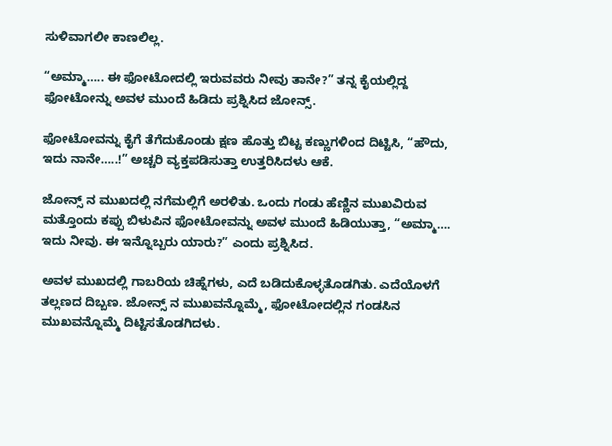ಸುಳಿವಾಗಲೀ ಕಾಣಲಿಲ್ಲ.

“ಅಮ್ಮಾ….. ಈ ಫೋಟೋದಲ್ಲಿ ಇರುವವರು ನೀವು ತಾನೇ?” ತನ್ನ ಕೈಯಲ್ಲಿದ್ದ ಫೋಟೋನ್ನು ಅವಳ ಮುಂದೆ ಹಿಡಿದು ಪ್ರಶ್ನಿಸಿದ ಜೋನ್ಸ್.

ಫೋಟೋವನ್ನು ಕೈಗೆ ತೆಗೆದುಕೊಂಡು ಕ್ಷಣ ಹೊತ್ತು ಬಿಟ್ಟ ಕಣ್ಣುಗಳಿಂದ ದಿಟ್ಟಿಸಿ, “ಹೌದು, ಇದು ನಾನೇ…..!” ಅಚ್ಚರಿ ವ್ಯಕ್ತಪಡಿಸುತ್ತಾ ಉತ್ತರಿಸಿದಳು ಆಕೆ.

ಜೋನ್ಸ್ ನ ಮುಖದಲ್ಲಿ ನಗೆಮಲ್ಲಿಗೆ ಅರಳಿತು. ಒಂದು ಗಂಡು ಹೆಣ್ಣಿನ ಮುಖವಿರುವ ಮತ್ತೊಂದು ಕಪ್ಪು ಬಿಳುಪಿನ ಫೋಟೋವನ್ನು ಅವಳ ಮುಂದೆ ಹಿಡಿಯುತ್ತಾ, “ಅಮ್ಮಾ…. ಇದು ನೀವು. ಈ ಇನ್ನೊಬ್ಬರು ಯಾರು?” ಎಂದು ಪ್ರಶ್ನಿಸಿದ.

ಅವಳ ಮುಖದಲ್ಲಿ ಗಾಬರಿಯ ಚಿಹ್ನೆಗಳು, ಎದೆ ಬಡಿದುಕೊಳ್ಳತೊಡಗಿತು. ಎದೆಯೊಳಗೆ ತಲ್ಲಣದ ದಿಬ್ಬಣ. ಜೋನ್ಸ್ ನ ಮುಖವನ್ನೊಮ್ಮೆ, ಫೋಟೋದಲ್ಲಿನ ಗಂಡಸಿನ ಮುಖವನ್ನೊಮ್ಮೆ ದಿಟ್ಟಿಸತೊಡಗಿದಳು.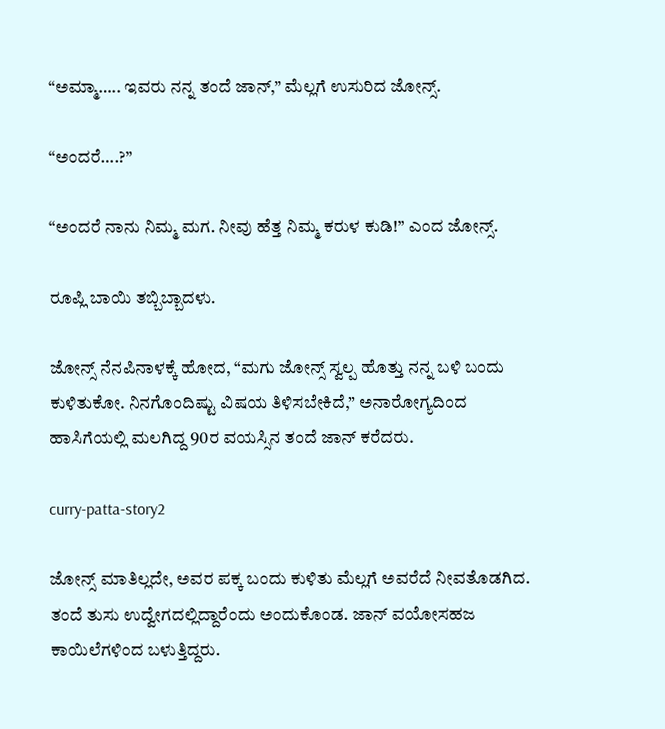“ಅಮ್ಮಾ….. ಇವರು ನನ್ನ ತಂದೆ ಜಾನ್‌,” ಮೆಲ್ಲಗೆ ಉಸುರಿದ ಜೋನ್ಸ್.

“ಅಂದರೆ….?”

“ಅಂದರೆ ನಾನು ನಿಮ್ಮ ಮಗ. ನೀವು ಹೆತ್ತ ನಿಮ್ಮ ಕರುಳ ಕುಡಿ!” ಎಂದ ಜೋನ್ಸ್.

ರೂಪ್ಲಿ ಬಾಯಿ ತಬ್ಬಿಬ್ಬಾದಳು.

ಜೋನ್ಸ್ ನೆನಪಿನಾಳಕ್ಕೆ ಹೋದ, “ಮಗು ಜೋನ್ಸ್ ಸ್ವಲ್ಪ ಹೊತ್ತು ನನ್ನ ಬಳಿ ಬಂದು ಕುಳಿತುಕೋ. ನಿನಗೊಂದಿಷ್ಟು ವಿಷಯ ತಿಳಿಸಬೇಕಿದೆ,” ಅನಾರೋಗ್ಯದಿಂದ ಹಾಸಿಗೆಯಲ್ಲಿ ಮಲಗಿದ್ದ 90ರ ವಯಸ್ಸಿನ ತಂದೆ ಜಾನ್‌ ಕರೆದರು.

curry-patta-story2

ಜೋನ್ಸ್ ಮಾತಿಲ್ಲದೇ, ಅವರ ಪಕ್ಕ ಬಂದು ಕುಳಿತು ಮೆಲ್ಲಗೆ ಅವರೆದೆ ನೀವತೊಡಗಿದ. ತಂದೆ ತುಸು ಉದ್ವೇಗದಲ್ಲಿದ್ದಾರೆಂದು ಅಂದುಕೊಂಡ. ಜಾನ್‌ ವಯೋಸಹಜ ಕಾಯಿಲೆಗಳಿಂದ ಬಳುತ್ತಿದ್ದರು.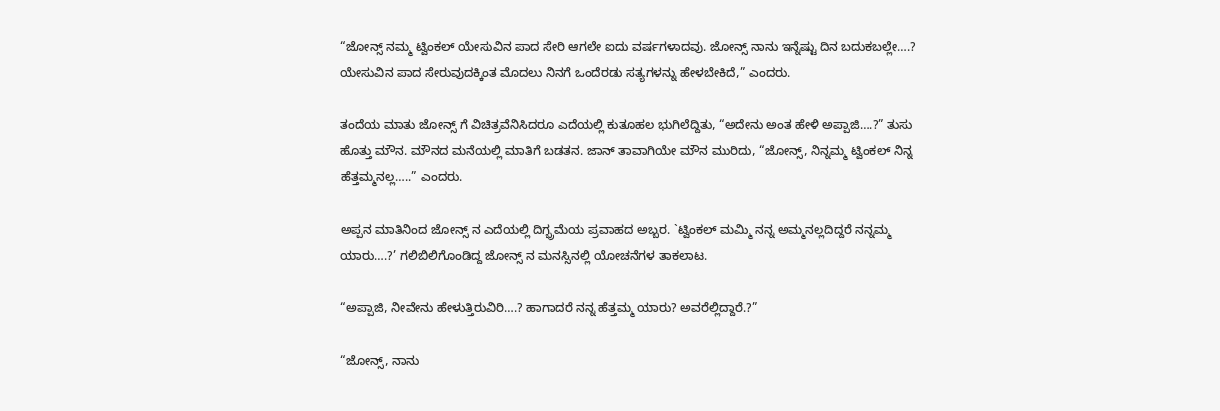“ಜೋನ್ಸ್ ನಮ್ಮ ಟ್ವಿಂಕಲ್ ಯೇಸುವಿನ ಪಾದ ಸೇರಿ ಆಗಲೇ ಐದು ವರ್ಷಗಳಾದವು. ಜೋನ್ಸ್ ನಾನು ಇನ್ನೆಷ್ಟು ದಿನ ಬದುಕಬಲ್ಲೇ….? ಯೇಸುವಿನ ಪಾದ ಸೇರುವುದಕ್ಕಿಂತ ಮೊದಲು ನಿನಗೆ ಒಂದೆರಡು ಸತ್ಯಗಳನ್ನು ಹೇಳಬೇಕಿದೆ,” ಎಂದರು.

ತಂದೆಯ ಮಾತು ಜೋನ್ಸ್ ಗೆ ವಿಚಿತ್ರವೆನಿಸಿದರೂ ಎದೆಯಲ್ಲಿ ಕುತೂಹಲ ಭುಗಿಲೆದ್ದಿತು, “ಅದೇನು ಅಂತ ಹೇಳಿ ಅಪ್ಪಾಜಿ….?” ತುಸು ಹೊತ್ತು ಮೌನ. ಮೌನದ ಮನೆಯಲ್ಲಿ ಮಾತಿಗೆ ಬಡತನ. ಜಾನ್‌ ತಾವಾಗಿಯೇ ಮೌನ ಮುರಿದು, “ಜೋನ್ಸ್, ನಿನ್ನಮ್ಮ ಟ್ವಿಂಕಲ್ ನಿನ್ನ ಹೆತ್ತಮ್ಮನಲ್ಲ…..” ಎಂದರು.

ಅಪ್ಪನ ಮಾತಿನಿಂದ ಜೋನ್ಸ್ ನ ಎದೆಯಲ್ಲಿ ದಿಗ್ಭ್ರಮೆಯ ಪ್ರವಾಹದ ಅಬ್ಬರ. `ಟ್ವಿಂಕಲ್ ಮಮ್ಮಿ ನನ್ನ ಅಮ್ಮನಲ್ಲದಿದ್ದರೆ ನನ್ನಮ್ಮ ಯಾರು….?’ ಗಲಿಬಿಲಿಗೊಂಡಿದ್ದ ಜೋನ್ಸ್ ನ ಮನಸ್ಸಿನಲ್ಲಿ ಯೋಚನೆಗಳ ತಾಕಲಾಟ.

“ಅಪ್ಪಾಜಿ, ನೀವೇನು ಹೇಳುತ್ತಿರುವಿರಿ….? ಹಾಗಾದರೆ ನನ್ನ ಹೆತ್ತಮ್ಮ ಯಾರು? ಅವರೆಲ್ಲಿದ್ದಾರೆ.?”

“ಜೋನ್ಸ್, ನಾನು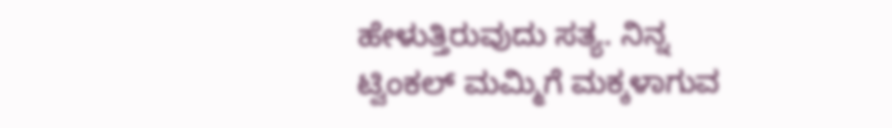ಹೇಳುತ್ತಿರುವುದು ಸತ್ಯ. ನಿನ್ನ ಟ್ವಿಂಕಲ್ ಮಮ್ಮಿಗೆ ಮಕ್ಕಳಾಗುವ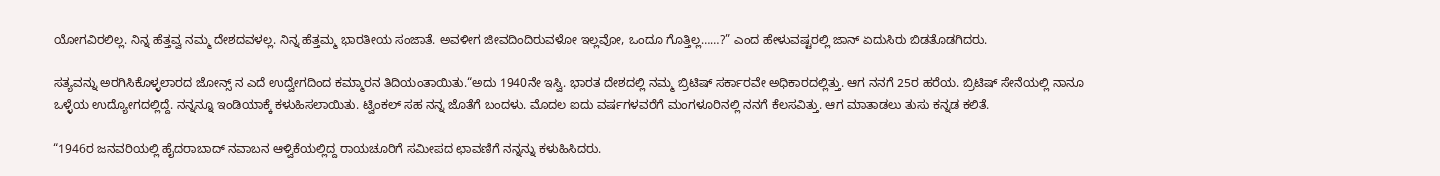ಯೋಗವಿರಲಿಲ್ಲ. ನಿನ್ನ ಹೆತ್ತವ್ವ ನಮ್ಮ ದೇಶದವಳಲ್ಲ. ನಿನ್ನ ಹೆತ್ತಮ್ಮ ಭಾರತೀಯ ಸಂಜಾತೆ. ಅವಳೀಗ ಜೀವದಿಂದಿರುವಳೋ ಇಲ್ಲವೋ, ಒಂದೂ ಗೊತ್ತಿಲ್ಲ……?” ಎಂದ ಹೇಳುವಷ್ಟರಲ್ಲಿ ಜಾನ್‌ ಏದುಸಿರು ಬಿಡತೊಡಗಿದರು.

ಸತ್ಯವನ್ನು ಅರಗಿಸಿಕೊಳ್ಳಲಾರದ ಜೋನ್ಸ್ ನ ಎದೆ ಉದ್ವೇಗದಿಂದ ಕಮ್ಮಾರನ ತಿದಿಯಂತಾಯಿತು.“ಅದು 1940ನೇ ಇಸ್ವಿ. ಭಾರತ ದೇಶದಲ್ಲಿ ನಮ್ಮ ಬ್ರಿಟಿಷ್‌ ಸರ್ಕಾರವೇ ಅಧಿಕಾರದಲ್ಲಿತ್ತು. ಆಗ ನನಗೆ 25ರ ಹರೆಯ. ಬ್ರಿಟಿಷ್‌ ಸೇನೆಯಲ್ಲಿ ನಾನೂ ಒಳ್ಳೆಯ ಉದ್ಯೋಗದಲ್ಲಿದ್ದೆ. ನನ್ನನ್ನೂ ಇಂಡಿಯಾಕ್ಕೆ ಕಳುಹಿಸಲಾಯಿತು. ಟ್ವಿಂಕಲ್ ಸಹ ನನ್ನ ಜೊತೆಗೆ ಬಂದಳು. ಮೊದಲ ಐದು ವರ್ಷಗಳವರೆಗೆ ಮಂಗಳೂರಿನಲ್ಲಿ ನನಗೆ ಕೆಲಸವಿತ್ತು. ಆಗ ಮಾತಾಡಲು ತುಸು ಕನ್ನಡ ಕಲಿತೆ.

“1946ರ ಜನವರಿಯಲ್ಲಿ ಹೈದರಾಬಾದ್‌ ನವಾಬನ ಆಳ್ವಿಕೆಯಲ್ಲಿದ್ದ ರಾಯಚೂರಿಗೆ ಸಮೀಪದ ಛಾವಣಿಗೆ ನನ್ನನ್ನು ಕಳುಹಿಸಿದರು.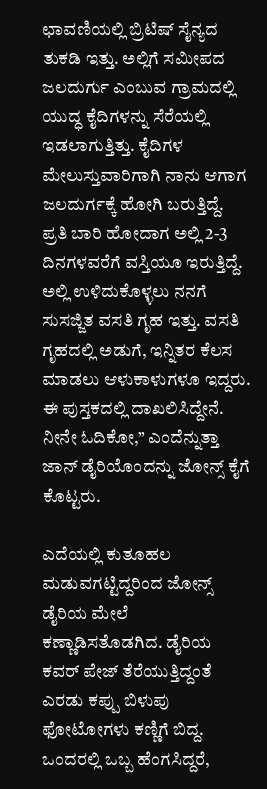ಛಾವಣಿಯಲ್ಲಿ ಬ್ರಿಟಿಷ್‌ ಸೈನ್ಯದ ತುಕಡಿ ಇತ್ತು. ಅಲ್ಲಿಗೆ ಸಮೀಪದ ಜಲದುರ್ಗು ಎಂಬುವ ಗ್ರಾಮದಲ್ಲಿ ಯುದ್ಧ ಕೈದಿಗಳನ್ನು ಸೆರೆಯಲ್ಲಿ ಇಡಲಾಗುತ್ತಿತ್ತು. ಕೈದಿಗಳ ಮೇಲುಸ್ತುವಾರಿಗಾಗಿ ನಾನು ಆಗಾಗ ಜಲದುರ್ಗಕ್ಕೆ ಹೋಗಿ ಬರುತ್ತಿದ್ದೆ. ಪ್ರತಿ ಬಾರಿ ಹೋದಾಗ ಅಲ್ಲಿ 2-3 ದಿನಗಳವರೆಗೆ ವಸ್ತಿಯೂ ಇರುತ್ತಿದ್ದೆ. ಅಲ್ಲಿ ಉಳಿದುಕೊಳ್ಳಲು ನನಗೆ ಸುಸಜ್ಜಿತ ವಸತಿ ಗೃಹ ಇತ್ತು. ವಸತಿ ಗೃಹದಲ್ಲಿ ಅಡುಗೆ, ಇನ್ನಿತರ ಕೆಲಸ ಮಾಡಲು ಆಳುಕಾಳುಗಳೂ ಇದ್ದರು. ಈ ಪುಸ್ತಕದಲ್ಲಿ ದಾಖಲಿಸಿದ್ದೇನೆ. ನೀನೇ ಓದಿಕೋ,” ಎಂದೆನ್ನುತ್ತಾ ಜಾನ್‌ ಡೈರಿಯೊಂದನ್ನು ಜೋನ್ಸ್ ಕೈಗೆ ಕೊಟ್ಟರು.

ಎದೆಯಲ್ಲಿ ಕುತೂಹಲ ಮಡುವಗಟ್ಟಿದ್ದರಿಂದ ಜೋನ್ಸ್ ಡೈರಿಯ ಮೇಲೆ ಕಣ್ಣಾಡಿಸತೊಡಗಿದ. ಡೈರಿಯ ಕವರ್‌ ಪೇಜ್ ತೆರೆಯುತ್ತಿದ್ದಂತೆ ಎರಡು ಕಪ್ಪು ಬಿಳುಪು ಫೋಟೋಗಳು ಕಣ್ಣಿಗೆ ಬಿದ್ದ. ಒಂದರಲ್ಲಿ ಒಬ್ಬ ಹೆಂಗಸಿದ್ದರೆ,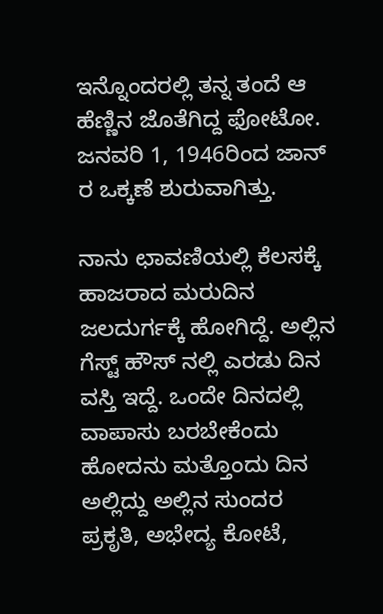ಇನ್ನೊಂದರಲ್ಲಿ ತನ್ನ ತಂದೆ ಆ ಹೆಣ್ಣಿನ ಜೊತೆಗಿದ್ದ ಫೋಟೋ. ಜನವರಿ 1, 1946ರಿಂದ ಜಾನ್‌ ರ ಒಕ್ಕಣೆ ಶುರುವಾಗಿತ್ತು.

ನಾನು ಛಾವಣಿಯಲ್ಲಿ ಕೆಲಸಕ್ಕೆ ಹಾಜರಾದ ಮರುದಿನ ಜಲದುರ್ಗಕ್ಕೆ ಹೋಗಿದ್ದೆ. ಅಲ್ಲಿನ ಗೆಸ್ಟ್ ಹೌಸ್‌ ನಲ್ಲಿ ಎರಡು ದಿನ ವಸ್ತಿ ಇದ್ದೆ. ಒಂದೇ ದಿನದಲ್ಲಿ ವಾಪಾಸು ಬರಬೇಕೆಂದು ಹೋದನು ಮತ್ತೊಂದು ದಿನ ಅಲ್ಲಿದ್ದು ಅಲ್ಲಿನ ಸುಂದರ ಪ್ರಕೃತಿ, ಅಭೇದ್ಯ ಕೋಟೆ,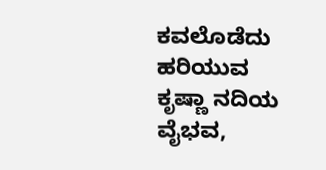ಕವಲೊಡೆದು ಹರಿಯುವ ಕೃಷ್ಣಾ ನದಿಯ ವೈಭವ,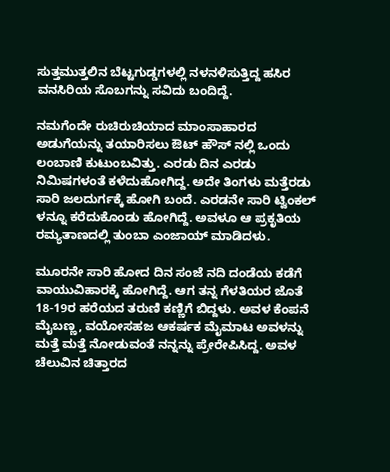ಸುತ್ತಮುತ್ತಲಿನ ಬೆಟ್ಟಗುಡ್ಡಗಳಲ್ಲಿ ನಳನಳಿಸುತ್ತಿದ್ದ ಹಸಿರ ವನಸಿರಿಯ ಸೊಬಗನ್ನು ಸವಿದು ಬಂದಿದ್ದೆ.

ನಮಗೆಂದೇ ರುಚಿರುಚಿಯಾದ ಮಾಂಸಾಹಾರದ ಅಡುಗೆಯನ್ನು ತಯಾರಿಸಲು ಔಟ್‌ ಹೌಸ್‌ ನಲ್ಲಿ ಒಂದು ಲಂಬಾಣಿ ಕುಟುಂಬವಿತ್ತು. ಎರಡು ದಿನ ಎರಡು ನಿಮಿಷಗಳಂತೆ ಕಳೆದುಹೋಗಿದ್ದ. ಅದೇ ತಿಂಗಳು ಮತ್ತೆರಡು ಸಾರಿ ಜಲದುರ್ಗಕ್ಕೆ ಹೋಗಿ ಬಂದೆ. ಎರಡನೇ ಸಾರಿ ಟ್ವಿಂಕಲ್ ಳನ್ನೂ ಕರೆದುಕೊಂಡು ಹೋಗಿದ್ದೆ. ಅವಳೂ ಆ ಪ್ರಕೃತಿಯ ರಮ್ಯತಾಣದಲ್ಲಿ ತುಂಬಾ ಎಂಜಾಯ್‌ ಮಾಡಿದಳು.

ಮೂರನೇ ಸಾರಿ ಹೋದ ದಿನ ಸಂಜೆ ನದಿ ದಂಡೆಯ ಕಡೆಗೆ ವಾಯುವಿಹಾರಕ್ಕೆ ಹೋಗಿದ್ದೆ. ಆಗ ತನ್ನ ಗೆಳತಿಯರ ಜೊತೆ 18-19ರ ಹರೆಯದ ತರುಣಿ ಕಣ್ಣಿಗೆ ಬಿದ್ದಳು. ಅವಳ ಕೆಂಪನೆ ಮೈಬಣ್ಣ, ವಯೋಸಹಜ ಆಕರ್ಷಕ ಮೈಮಾಟ ಅವಳನ್ನು ಮತ್ತೆ ಮತ್ತೆ ನೋಡುವಂತೆ ನನ್ನನ್ನು ಪ್ರೇರೇಪಿಸಿದ್ದ. ಅವಳ ಚೆಲುವಿನ ಚಿತ್ತಾರದ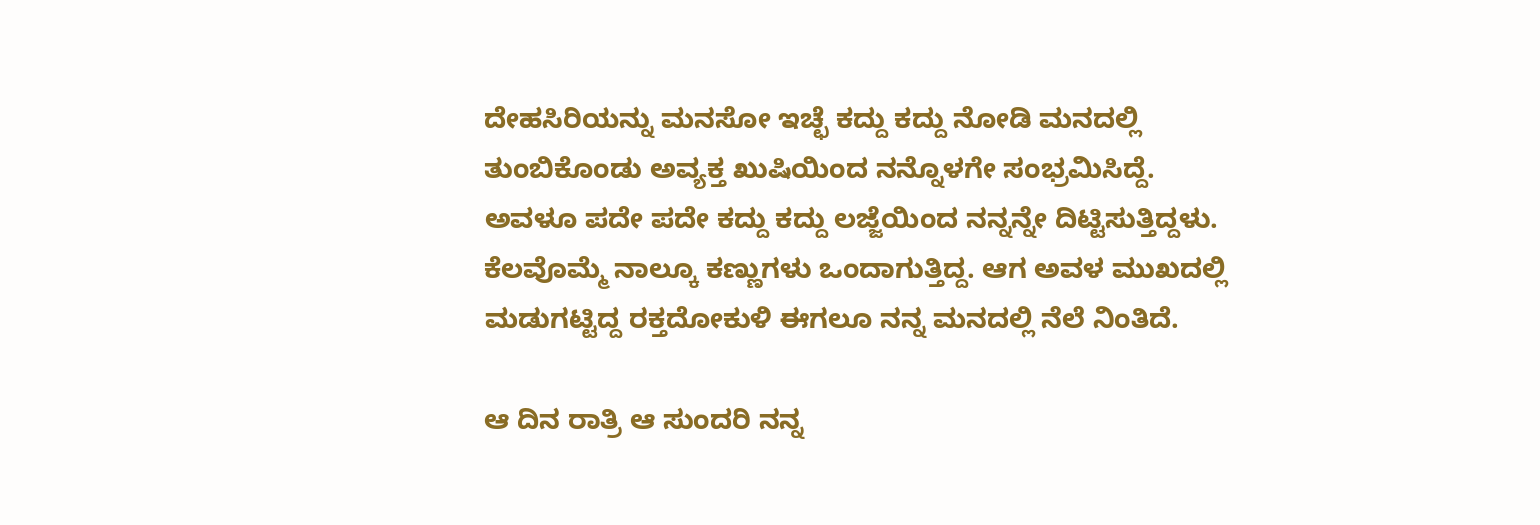ದೇಹಸಿರಿಯನ್ನು ಮನಸೋ ಇಚ್ಛೆ ಕದ್ದು ಕದ್ದು ನೋಡಿ ಮನದಲ್ಲಿ ತುಂಬಿಕೊಂಡು ಅವ್ಯಕ್ತ ಖುಷಿಯಿಂದ ನನ್ನೊಳಗೇ ಸಂಭ್ರಮಿಸಿದ್ದೆ. ಅವಳೂ ಪದೇ ಪದೇ ಕದ್ದು ಕದ್ದು ಲಜ್ಜೆಯಿಂದ ನನ್ನನ್ನೇ ದಿಟ್ಟಿಸುತ್ತಿದ್ದಳು. ಕೆಲವೊಮ್ಮೆ ನಾಲ್ಕೂ ಕಣ್ಣುಗಳು ಒಂದಾಗುತ್ತಿದ್ದ. ಆಗ ಅವಳ ಮುಖದಲ್ಲಿ ಮಡುಗಟ್ಟಿದ್ದ ರಕ್ತದೋಕುಳಿ ಈಗಲೂ ನನ್ನ ಮನದಲ್ಲಿ ನೆಲೆ ನಿಂತಿದೆ.

ಆ ದಿನ ರಾತ್ರಿ ಆ ಸುಂದರಿ ನನ್ನ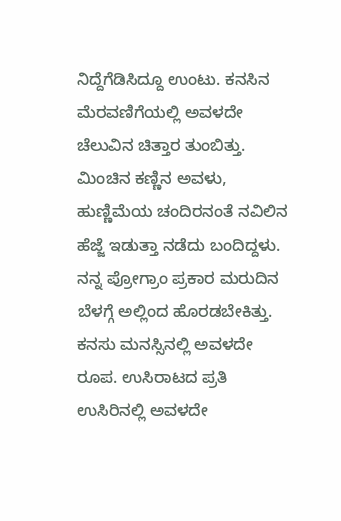ನಿದ್ದೆಗೆಡಿಸಿದ್ದೂ ಉಂಟು. ಕನಸಿನ ಮೆರವಣಿಗೆಯಲ್ಲಿ ಅವಳದೇ ಚೆಲುವಿನ ಚಿತ್ತಾರ ತುಂಬಿತ್ತು. ಮಿಂಚಿನ ಕಣ್ಣಿನ ಅವಳು, ಹುಣ್ಣಿಮೆಯ ಚಂದಿರನಂತೆ ನವಿಲಿನ ಹೆಜ್ಜೆ ಇಡುತ್ತಾ ನಡೆದು ಬಂದಿದ್ದಳು. ನನ್ನ ಪ್ರೋಗ್ರಾಂ ಪ್ರಕಾರ ಮರುದಿನ ಬೆಳಗ್ಗೆ ಅಲ್ಲಿಂದ ಹೊರಡಬೇಕಿತ್ತು. ಕನಸು ಮನಸ್ಸಿನಲ್ಲಿ ಅವಳದೇ ರೂಪ. ಉಸಿರಾಟದ ಪ್ರತಿ ಉಸಿರಿನಲ್ಲಿ ಅವಳದೇ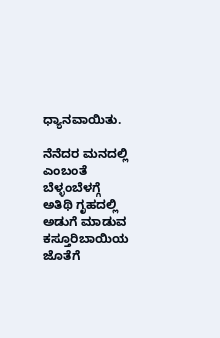ಧ್ಯಾನವಾಯಿತು.

ನೆನೆದರ ಮನದಲ್ಲಿ ಎಂಬಂತೆ ಬೆಳ್ಳಂಬೆಳಗ್ಗೆ ಅತಿಥಿ ಗೃಹದಲ್ಲಿ ಅಡುಗೆ ಮಾಡುವ ಕಸ್ತೂರಿಬಾಯಿಯ ಜೊತೆಗೆ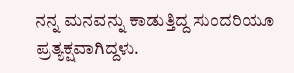ನನ್ನ ಮನವನ್ನು ಕಾಡುತ್ತಿದ್ದ ಸುಂದರಿಯೂ ಪ್ರತ್ಯಕ್ಷವಾಗಿದ್ದಳು.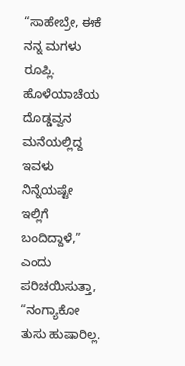“ಸಾಹೇಬ್ರೇ, ಈಕೆ ನನ್ನ ಮಗಳು ರೂಪ್ಲಿ. ಹೊಳೆಯಾಚೆಯ ದೊಡ್ಡವ್ವನ ಮನೆಯಲ್ಲಿದ್ದ ಇವಳು ನಿನ್ನೆಯಷ್ಟೇ ಇಲ್ಲಿಗೆ ಬಂದಿದ್ದಾಳೆ,” ಎಂದು ಪರಿಚಯಿಸುತ್ತಾ, “ನಂಗ್ಯಾಕೋ ತುಸು ಹುಷಾರಿಲ್ಲ.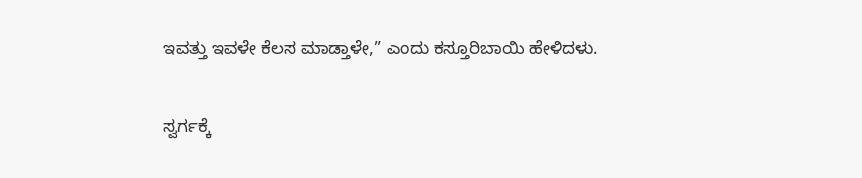ಇವತ್ತು ಇವಳೇ ಕೆಲಸ ಮಾಡ್ತಾಳೇ,” ಎಂದು ಕಸ್ತೂರಿಬಾಯಿ ಹೇಳಿದಳು.

ಸ್ವರ್ಗಕ್ಕೆ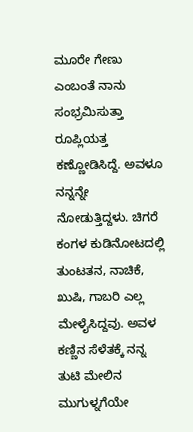ಮೂರೇ ಗೇಣು ಎಂಬಂತೆ ನಾನು ಸಂಭ್ರಮಿಸುತ್ತಾ ರೂಪ್ಲಿಯತ್ತ ಕಣ್ಣೋಡಿಸಿದ್ದೆ. ಅವಳೂ ನನ್ನನ್ನೇ ನೋಡುತ್ತಿದ್ದಳು. ಚಿಗರೆ ಕಂಗಳ ಕುಡಿನೋಟದಲ್ಲಿ ತುಂಟತನ, ನಾಚಿಕೆ, ಖುಷಿ, ಗಾಬರಿ ಎಲ್ಲ ಮೇಳೈಸಿದ್ದವು. ಅವಳ ಕಣ್ಣಿನ ಸೆಳೆತಕ್ಕೆ ನನ್ನ ತುಟಿ ಮೇಲಿನ ಮುಗುಳ್ನಗೆಯೇ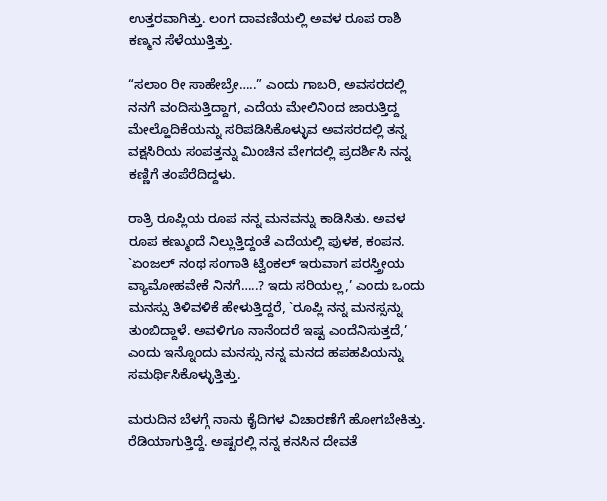ಉತ್ತರವಾಗಿತ್ತು. ಲಂಗ ದಾವಣಿಯಲ್ಲಿ ಅವಳ ರೂಪ ರಾಶಿ ಕಣ್ಮನ ಸೆಳೆಯುತ್ತಿತ್ತು.

“ಸಲಾಂ ರೀ ಸಾಹೇಬ್ರೇ…..” ಎಂದು ಗಾಬರಿ, ಅವಸರದಲ್ಲಿ ನನಗೆ ವಂದಿಸುತ್ತಿದ್ದಾಗ, ಎದೆಯ ಮೇಲಿನಿಂದ ಜಾರುತ್ತಿದ್ದ ಮೇಲ್ಹೊದಿಕೆಯನ್ನು ಸರಿಪಡಿಸಿಕೊಳ್ಳುವ ಅವಸರದಲ್ಲಿ ತನ್ನ ವಕ್ಷಸಿರಿಯ ಸಂಪತ್ತನ್ನು ಮಿಂಚಿನ ವೇಗದಲ್ಲಿ ಪ್ರದರ್ಶಿಸಿ ನನ್ನ ಕಣ್ಣಿಗೆ ತಂಪೆರೆದಿದ್ದಳು.

ರಾತ್ರಿ ರೂಪ್ಲಿಯ ರೂಪ ನನ್ನ ಮನವನ್ನು ಕಾಡಿಸಿತು. ಅವಳ ರೂಪ ಕಣ್ಮುಂದೆ ನಿಲ್ಲುತ್ತಿದ್ದಂತೆ ಎದೆಯಲ್ಲಿ ಪುಳಕ, ಕಂಪನ. `ಏಂಜಲ್ ನಂಥ ಸಂಗಾತಿ ಟ್ವಿಂಕಲ್ ಇರುವಾಗ ಪರಸ್ತ್ರೀಯ ವ್ಯಾಮೋಹವೇಕೆ ನಿನಗೆ…..? ಇದು ಸರಿಯಲ್ಲ,’ ಎಂದು ಒಂದು ಮನಸ್ಸು ತಿಳಿವಳಿಕೆ ಹೇಳುತ್ತಿದ್ದರೆ, `ರೂಪ್ಲಿ ನನ್ನ ಮನಸ್ಸನ್ನು ತುಂಬಿದ್ದಾಳೆ. ಅವಳಿಗೂ ನಾನೆಂದರೆ ಇಷ್ಟ ಎಂದೆನಿಸುತ್ತದೆ,’ ಎಂದು ಇನ್ನೊಂದು ಮನಸ್ಸು ನನ್ನ ಮನದ ಹಪಹಪಿಯನ್ನು ಸಮರ್ಥಿಸಿಕೊಳ್ಳುತ್ತಿತ್ತು.

ಮರುದಿನ ಬೆಳಗ್ಗೆ ನಾನು ಕೈದಿಗಳ ವಿಚಾರಣೆಗೆ ಹೋಗಬೇಕಿತ್ತು. ರೆಡಿಯಾಗುತ್ತಿದ್ದೆ. ಅಷ್ಟರಲ್ಲಿ ನನ್ನ ಕನಸಿನ ದೇವತೆ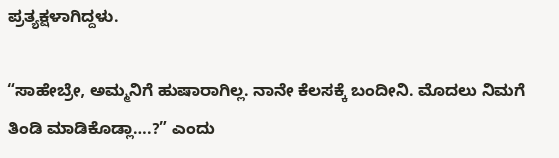ಪ್ರತ್ಯಕ್ಷಳಾಗಿದ್ದಳು.

“ಸಾಹೇಬ್ರೇ, ಅಮ್ಮನಿಗೆ ಹುಷಾರಾಗಿಲ್ಲ. ನಾನೇ ಕೆಲಸಕ್ಕೆ ಬಂದೀನಿ. ಮೊದಲು ನಿಮಗೆ ತಿಂಡಿ ಮಾಡಿಕೊಡ್ಲಾ….?” ಎಂದು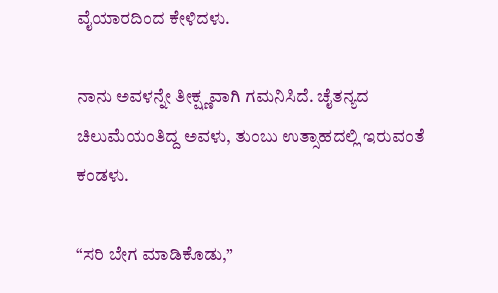ವೈಯಾರದಿಂದ ಕೇಳಿದಳು.

ನಾನು ಅವಳನ್ನೇ ತೀಕ್ಷ್ಣವಾಗಿ ಗಮನಿಸಿದೆ. ಚೈತನ್ಯದ ಚಿಲುಮೆಯಂತಿದ್ದ ಅವಳು, ತುಂಬು ಉತ್ಸಾಹದಲ್ಲಿ ಇರುವಂತೆ ಕಂಡಳು.

“ಸರಿ ಬೇಗ ಮಾಡಿಕೊಡು,”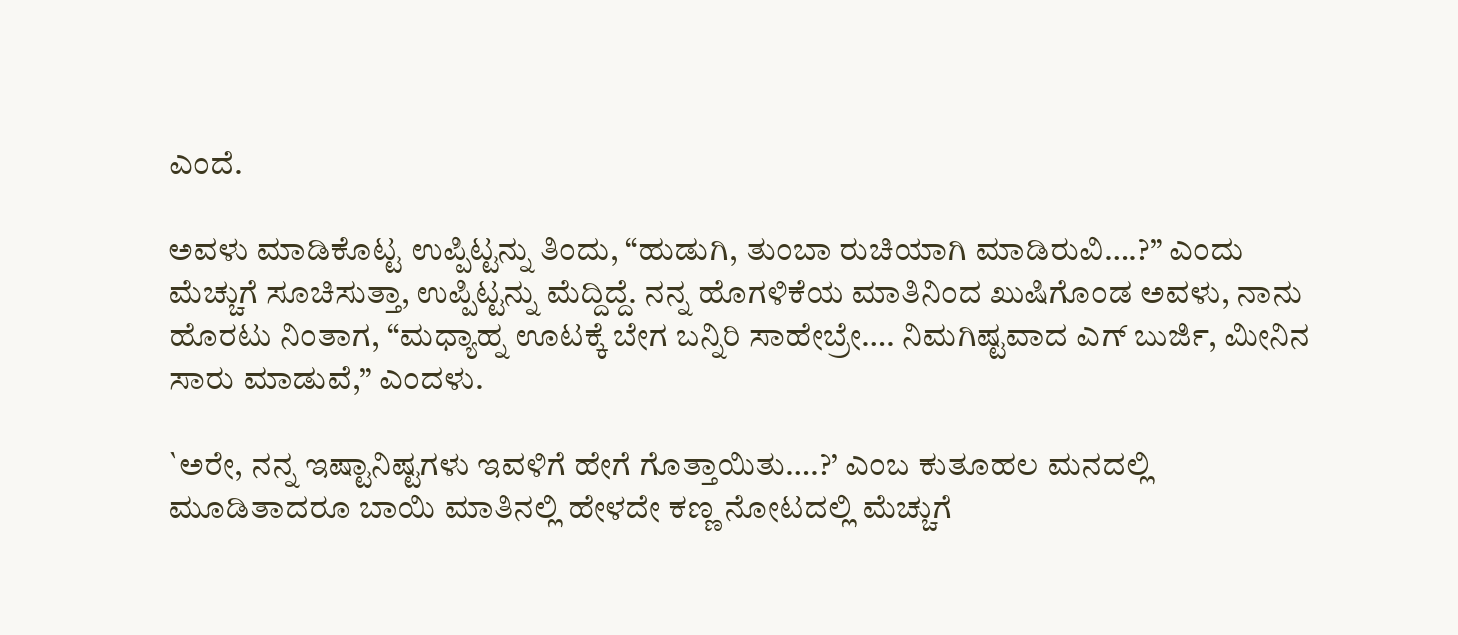ಎಂದೆ.

ಅವಳು ಮಾಡಿಕೊಟ್ಟ ಉಪ್ಪಿಟ್ಟನ್ನು ತಿಂದು, “ಹುಡುಗಿ, ತುಂಬಾ ರುಚಿಯಾಗಿ ಮಾಡಿರುವಿ….?” ಎಂದು ಮೆಚ್ಚುಗೆ ಸೂಚಿಸುತ್ತಾ, ಉಪ್ಪಿಟ್ಟನ್ನು ಮೆದ್ದಿದ್ದೆ. ನನ್ನ ಹೊಗಳಿಕೆಯ ಮಾತಿನಿಂದ ಖುಷಿಗೊಂಡ ಅವಳು, ನಾನು ಹೊರಟು ನಿಂತಾಗ, “ಮಧ್ಯಾಹ್ನ ಊಟಕ್ಕೆ ಬೇಗ ಬನ್ನಿರಿ ಸಾಹೇಬ್ರೇ…. ನಿಮಗಿಷ್ಟವಾದ ಎಗ್‌ ಬುರ್ಜಿ, ಮೀನಿನ ಸಾರು ಮಾಡುವೆ,” ಎಂದಳು.

`ಅರೇ, ನನ್ನ ಇಷ್ಟಾನಿಷ್ಟಗಳು ಇವಳಿಗೆ ಹೇಗೆ ಗೊತ್ತಾಯಿತು….?’ ಎಂಬ ಕುತೂಹಲ ಮನದಲ್ಲಿ ಮೂಡಿತಾದರೂ ಬಾಯಿ ಮಾತಿನಲ್ಲಿ ಹೇಳದೇ ಕಣ್ಣ ನೋಟದಲ್ಲಿ ಮೆಚ್ಚುಗೆ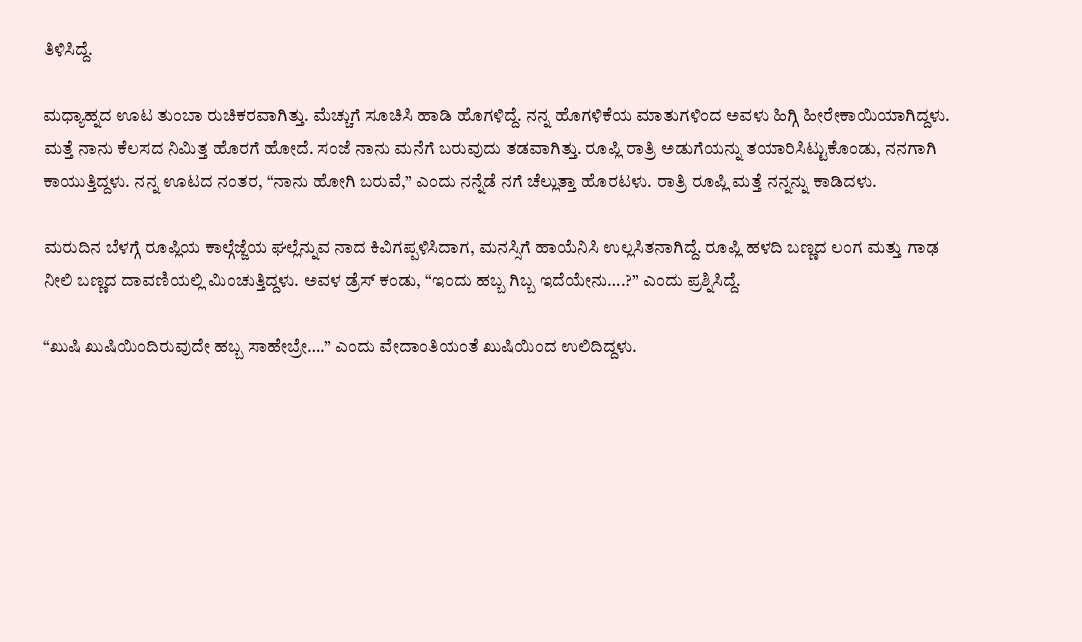ತಿಳಿಸಿದ್ದೆ.

ಮಧ್ಯಾಹ್ನದ ಊಟ ತುಂಬಾ ರುಚಿಕರವಾಗಿತ್ತು. ಮೆಚ್ಚುಗೆ ಸೂಚಿಸಿ ಹಾಡಿ ಹೊಗಳಿದ್ದೆ. ನನ್ನ ಹೊಗಳಿಕೆಯ ಮಾತುಗಳಿಂದ ಅವಳು ಹಿಗ್ಗಿ ಹೀರೇಕಾಯಿಯಾಗಿದ್ದಳು. ಮತ್ತೆ ನಾನು ಕೆಲಸದ ನಿಮಿತ್ತ ಹೊರಗೆ ಹೋದೆ. ಸಂಜೆ ನಾನು ಮನೆಗೆ ಬರುವುದು ತಡವಾಗಿತ್ತು. ರೂಪ್ಲಿ ರಾತ್ರಿ ಅಡುಗೆಯನ್ನು ತಯಾರಿಸಿಟ್ಟುಕೊಂಡು, ನನಗಾಗಿ ಕಾಯುತ್ತಿದ್ದಳು. ನನ್ನ ಊಟದ ನಂತರ, “ನಾನು ಹೋಗಿ ಬರುವೆ,” ಎಂದು ನನ್ನೆಡೆ ನಗೆ ಚೆಲ್ಲುತ್ತಾ ಹೊರಟಳು. ರಾತ್ರಿ ರೂಪ್ಲಿ ಮತ್ತೆ ನನ್ನನ್ನು ಕಾಡಿದಳು.

ಮರುದಿನ ಬೆಳಗ್ಗೆ ರೂಪ್ಲಿಯ ಕಾಲ್ಗೆಜ್ಜೆಯ ಘಲ್ಲೆನ್ನುವ ನಾದ ಕಿವಿಗಪ್ಪಳಿಸಿದಾಗ, ಮನಸ್ಸಿಗೆ ಹಾಯೆನಿಸಿ ಉಲ್ಲಸಿತನಾಗಿದ್ದೆ. ರೂಪ್ಲಿ ಹಳದಿ ಬಣ್ಣದ ಲಂಗ ಮತ್ತು ಗಾಢ ನೀಲಿ ಬಣ್ಣದ ದಾವಣಿಯಲ್ಲಿ ಮಿಂಚುತ್ತಿದ್ದಳು. ಅವಳ ಡ್ರೆಸ್‌ ಕಂಡು, “ಇಂದು ಹಬ್ಬ ಗಿಬ್ಬ ಇದೆಯೇನು….?” ಎಂದು ಪ್ರಶ್ನಿಸಿದ್ದೆ.

“ಖುಷಿ ಖುಷಿಯಿಂದಿರುವುದೇ ಹಬ್ಬ ಸಾಹೇಬ್ರೇ….” ಎಂದು ವೇದಾಂತಿಯಂತೆ ಖುಷಿಯಿಂದ ಉಲಿದಿದ್ದಳು.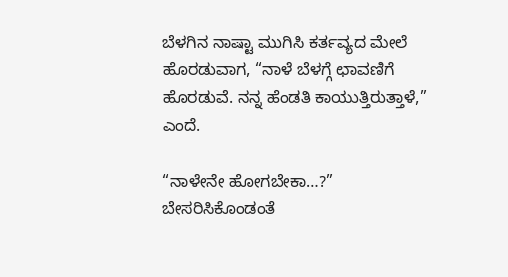ಬೆಳಗಿನ ನಾಷ್ಟಾ ಮುಗಿಸಿ ಕರ್ತವ್ಯದ ಮೇಲೆ ಹೊರಡುವಾಗ, “ನಾಳೆ ಬೆಳಗ್ಗೆ ಛಾವಣಿಗೆ ಹೊರಡುವೆ. ನನ್ನ ಹೆಂಡತಿ ಕಾಯುತ್ತಿರುತ್ತಾಳೆ,” ಎಂದೆ.

“ನಾಳೇನೇ ಹೋಗಬೇಕಾ…?” ಬೇಸರಿಸಿಕೊಂಡಂತೆ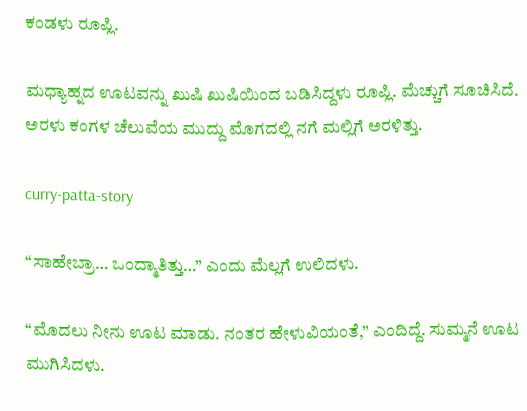ಕಂಡಳು ರೂಪ್ಲಿ.

ಮಧ್ಯಾಹ್ನದ ಊಟವನ್ನು ಖುಷಿ ಖುಷಿಯಿಂದ ಬಡಿಸಿದ್ದಳು ರೂಪ್ಲಿ. ಮೆಚ್ಚುಗೆ ಸೂಚಿಸಿದೆ. ಅರಳು ಕಂಗಳ ಚೆಲುವೆಯ ಮುದ್ದು ಮೊಗದಲ್ಲಿ ನಗೆ ಮಲ್ಲಿಗೆ ಅರಳಿತ್ತು.

curry-patta-story

“ಸಾಹೇಬ್ರಾ… ಒಂದ್ಮಾತಿತ್ತು…” ಎಂದು ಮೆಲ್ಲಗೆ ಉಲಿದಳು.

“ಮೊದಲು ನೀನು ಊಟ ಮಾಡು. ನಂತರ ಹೇಳುವಿಯಂತೆ,” ಎಂದಿದ್ದೆ. ಸುಮ್ಮನೆ ಊಟ ಮುಗಿಸಿದಳು.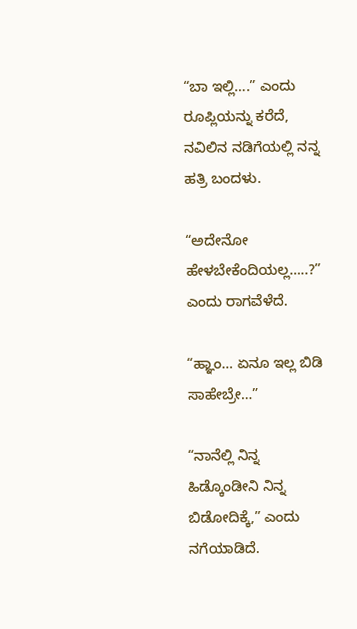“ಬಾ ಇಲ್ಲಿ….” ಎಂದು ರೂಪ್ಲಿಯನ್ನು ಕರೆದೆ, ನವಿಲಿನ ನಡಿಗೆಯಲ್ಲಿ ನನ್ನ ಹತ್ರಿ ಬಂದಳು.

“ಅದೇನೋ ಹೇಳಬೇಕೆಂದಿಯಲ್ಲ…..?” ಎಂದು ರಾಗವೆಳೆದೆ.

“ಹ್ಞಾಂ… ಏನೂ ಇಲ್ಲ ಬಿಡಿ ಸಾಹೇಬ್ರೇ…”

“ನಾನೆಲ್ಲಿ ನಿನ್ನ ಹಿಡ್ಕೊಂಡೀನಿ ನಿನ್ನ ಬಿಡೋದಿಕ್ಕೆ,” ಎಂದು ನಗೆಯಾಡಿದೆ.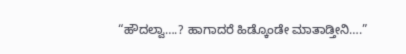“ಹೌದಲ್ವಾ….? ಹಾಗಾದರೆ ಹಿಡ್ಕೊಂಡೇ ಮಾತಾಡ್ತೀನಿ….”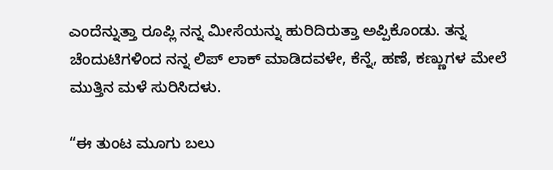ಎಂದೆನ್ನುತ್ತಾ ರೂಪ್ಲಿ ನನ್ನ ಮೀಸೆಯನ್ನು ಹುರಿದಿರುತ್ತಾ ಅಪ್ಪಿಕೊಂಡು. ತನ್ನ ಚೆಂದುಟಿಗಳಿಂದ ನನ್ನ ಲಿಪ್‌ ಲಾಕ್‌ ಮಾಡಿದವಳೇ, ಕೆನ್ನೆ, ಹಣೆ, ಕಣ್ಣುಗಳ ಮೇಲೆ ಮುತ್ತಿನ ಮಳೆ ಸುರಿಸಿದಳು.

“ಈ ತುಂಟ ಮೂಗು ಬಲು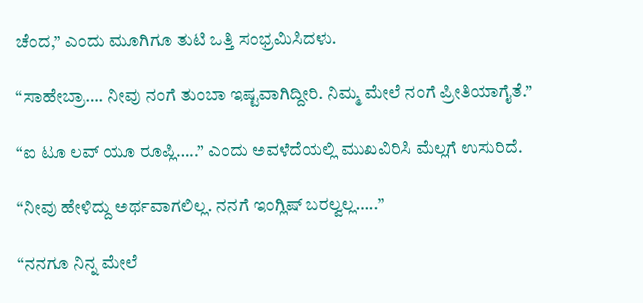ಚೆಂದ,” ಎಂದು ಮೂಗಿಗೂ ತುಟಿ ಒತ್ತಿ ಸಂಭ್ರಮಿಸಿದಳು.

“ಸಾಹೇಬ್ರಾ…. ನೀವು ನಂಗೆ ತುಂಬಾ ಇಷ್ಟವಾಗಿದ್ದೀರಿ. ನಿಮ್ಮ ಮೇಲೆ ನಂಗೆ ಪ್ರೀತಿಯಾಗೈತೆ.”

“ಐ ಟೂ ಲವ್ ಯೂ ರೂಪ್ಲಿ…..” ಎಂದು ಅವಳೆದೆಯಲ್ಲಿ ಮುಖವಿರಿಸಿ ಮೆಲ್ಲಗೆ ಉಸುರಿದೆ.

“ನೀವು ಹೇಳಿದ್ದು ಅರ್ಥವಾಗಲಿಲ್ಲ. ನನಗೆ ಇಂಗ್ಲಿಷ್‌ ಬರಲ್ವಲ್ಲ…..”

“ನನಗೂ ನಿನ್ನ ಮೇಲೆ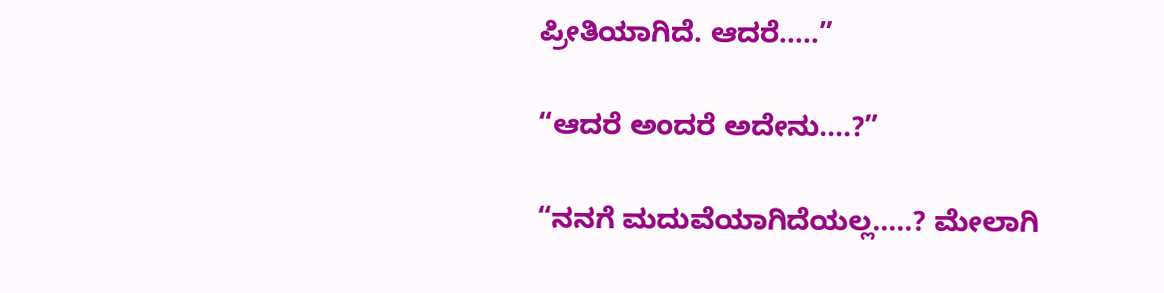ಪ್ರೀತಿಯಾಗಿದೆ. ಆದರೆ…..”

“ಆದರೆ ಅಂದರೆ ಅದೇನು….?”

“ನನಗೆ ಮದುವೆಯಾಗಿದೆಯಲ್ಲ…..? ಮೇಲಾಗಿ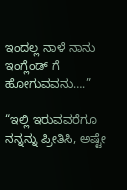ಇಂದಲ್ಲ ನಾಳೆ ನಾನು ಇಂಗ್ಲೆಂಡ್‌ ಗೆ ಹೋಗುವವನು….”

“ಇಲ್ಲಿ ಇರುವವರೆಗೂ ನನ್ನನ್ನು ಪ್ರೀತಿಸಿ, ಅಷ್ಟೇ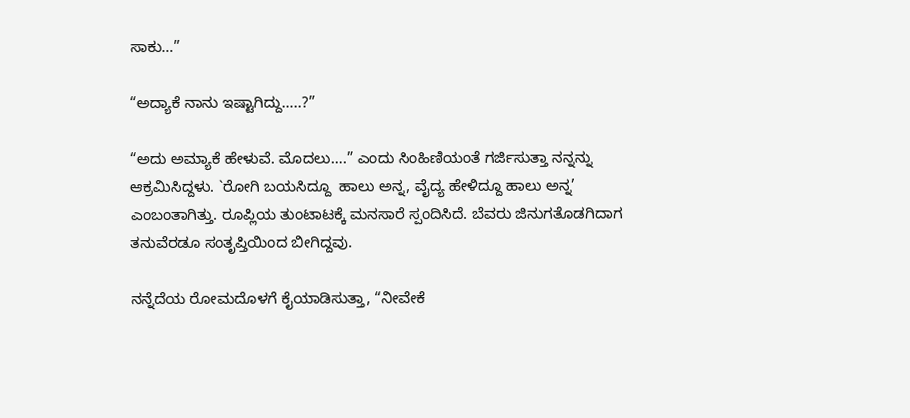ಸಾಕು…”

“ಅದ್ಯಾಕೆ ನಾನು ಇಷ್ಟಾಗಿದ್ದು…..?”

“ಅದು ಅಮ್ಯಾಕೆ ಹೇಳುವೆ. ಮೊದಲು….” ಎಂದು ಸಿಂಹಿಣಿಯಂತೆ ಗರ್ಜಿಸುತ್ತಾ ನನ್ನನ್ನು ಆಕ್ರಮಿಸಿದ್ದಳು. `ರೋಗಿ ಬಯಸಿದ್ದೂ  ಹಾಲು ಅನ್ನ, ವೈದ್ಯ ಹೇಳಿದ್ದೂ ಹಾಲು ಅನ್ನ’ ಎಂಬಂತಾಗಿತ್ತು. ರೂಪ್ಲಿಯ ತುಂಟಾಟಕ್ಕೆ ಮನಸಾರೆ ಸ್ಪಂದಿಸಿದೆ. ಬೆವರು ಜಿನುಗತೊಡಗಿದಾಗ ತನುವೆರಡೂ ಸಂತೃಪ್ತಿಯಿಂದ ಬೀಗಿದ್ದವು.

ನನ್ನೆದೆಯ ರೋಮದೊಳಗೆ ಕೈಯಾಡಿಸುತ್ತಾ, “ನೀವೇಕೆ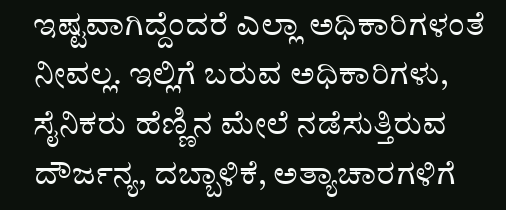ಇಷ್ಟವಾಗಿದ್ದೆಂದರೆ ಎಲ್ಲಾ ಅಧಿಕಾರಿಗಳಂತೆ ನೀವಲ್ಲ. ಇಲ್ಲಿಗೆ ಬರುವ ಅಧಿಕಾರಿಗಳು, ಸೈನಿಕರು ಹೆಣ್ಣಿನ ಮೇಲೆ ನಡೆಸುತ್ತಿರುವ ದೌರ್ಜನ್ಯ, ದಬ್ಬಾಳಿಕೆ, ಅತ್ಯಾಚಾರಗಳಿಗೆ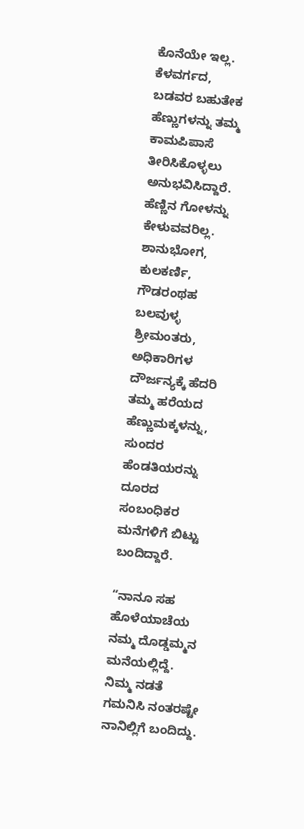ಕೊನೆಯೇ ಇಲ್ಲ. ಕೆಳವರ್ಗದ, ಬಡವರ ಬಹುತೇಕ ಹೆಣ್ಣುಗಳನ್ನು ತಮ್ಮ ಕಾಮಪಿಪಾಸೆ ತೀರಿಸಿಕೊಳ್ಳಲು ಅನುಭವಿಸಿದ್ದಾರೆ. ಹೆಣ್ಣಿನ ಗೋಳನ್ನು ಕೇಳುವವರಿಲ್ಲ. ಶಾನುಭೋಗ, ಕುಲಕರ್ಣಿ, ಗೌಡರಂಥಹ ಬಲವುಳ್ಳ ಶ್ರೀಮಂತರು, ಅಧಿಕಾರಿಗಳ ದೌರ್ಜನ್ಯಕ್ಕೆ ಹೆದರಿ ತಮ್ಮ ಹರೆಯದ ಹೆಣ್ಣುಮಕ್ಕಳನ್ನು, ಸುಂದರ ಹೆಂಡತಿಯರನ್ನು ದೂರದ ಸಂಬಂಧಿಕರ ಮನೆಗಳಿಗೆ ಬಿಟ್ಟು ಬಂದಿದ್ದಾರೆ.

“ನಾನೂ ಸಹ ಹೊಳೆಯಾಚೆಯ ನಮ್ಮ ದೊಡ್ಡಮ್ಮನ ಮನೆಯಲ್ಲಿದ್ದೆ. ನಿಮ್ಮ ನಡತೆ ಗಮನಿಸಿ ನಂತರಷ್ಟೇ ನಾನಿಲ್ಲಿಗೆ ಬಂದಿದ್ದು.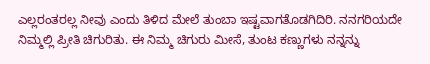ಎಲ್ಲರಂತರಲ್ಲ ನೀವು ಎಂದು ತಿಳಿದ ಮೇಲೆ ತುಂಬಾ ಇಷ್ಟವಾಗತೊಡಗಿದಿರಿ. ನನಗರಿಯದೇ ನಿಮ್ಮಲ್ಲಿ ಪ್ರೀತಿ ಚಿಗುರಿತು. ಈ ನಿಮ್ಮ ಚಿಗುರು ಮೀಸೆ, ತುಂಟ ಕಣ್ಣುಗಳು ನನ್ನನ್ನು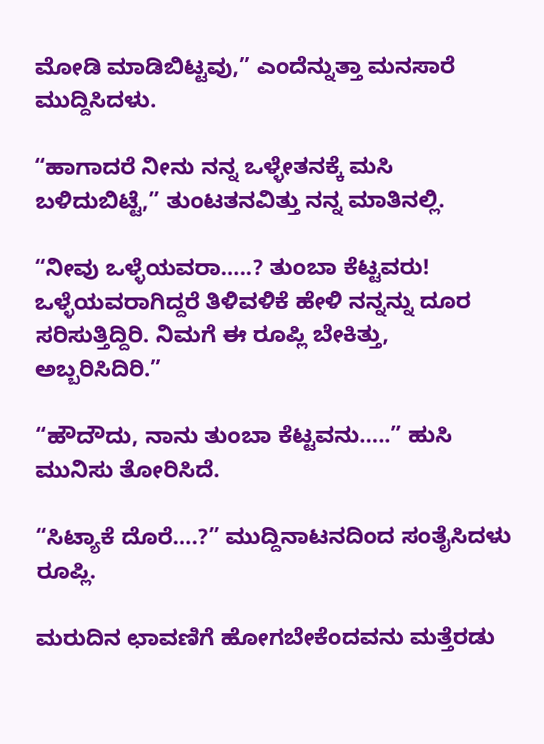ಮೋಡಿ ಮಾಡಿಬಿಟ್ಟವು,” ಎಂದೆನ್ನುತ್ತಾ ಮನಸಾರೆ ಮುದ್ದಿಸಿದಳು.

“ಹಾಗಾದರೆ ನೀನು ನನ್ನ ಒಳ್ಳೇತನಕ್ಕೆ ಮಸಿ ಬಳಿದುಬಿಟ್ಟೆ,” ತುಂಟತನವಿತ್ತು ನನ್ನ ಮಾತಿನಲ್ಲಿ.

“ನೀವು ಒಳ್ಳೆಯವರಾ…..? ತುಂಬಾ ಕೆಟ್ಟವರು! ಒಳ್ಳೆಯವರಾಗಿದ್ದರೆ ತಿಳಿವಳಿಕೆ ಹೇಳಿ ನನ್ನನ್ನು ದೂರ ಸರಿಸುತ್ತಿದ್ದಿರಿ. ನಿಮಗೆ ಈ ರೂಪ್ಲಿ ಬೇಕಿತ್ತು, ಅಬ್ಬರಿಸಿದಿರಿ.”

“ಹೌದೌದು, ನಾನು ತುಂಬಾ ಕೆಟ್ಟವನು…..” ಹುಸಿ ಮುನಿಸು ತೋರಿಸಿದೆ.

“ಸಿಟ್ಯಾಕೆ ದೊರೆ….?” ಮುದ್ದಿನಾಟನದಿಂದ ಸಂತೈಸಿದಳು ರೂಪ್ಲಿ.

ಮರುದಿನ ಛಾವಣಿಗೆ ಹೋಗಬೇಕೆಂದವನು ಮತ್ತೆರಡು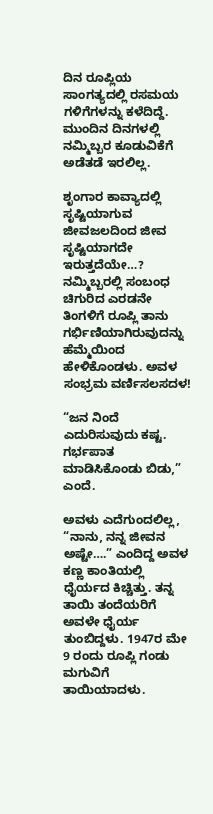ದಿನ ರೂಪ್ಲಿಯ ಸಾಂಗತ್ಯದಲ್ಲಿ ರಸಮಯ ಗಳಿಗೆಗಳನ್ನು ಕಳೆದಿದ್ದೆ. ಮುಂದಿನ ದಿನಗಳಲ್ಲಿ ನಮ್ಮಿಬ್ಬರ ಕೂಡುವಿಕೆಗೆ ಅಡೆತಡೆ ಇರಲಿಲ್ಲ.

ಶೃಂಗಾರ ಕಾವ್ಯಾದಲ್ಲಿ ಸೃಷ್ಟಿಯಾಗುವ ಜೀವಜಲದಿಂದ ಜೀವ ಸೃಷ್ಟಿಯಾಗದೇ ಇರುತ್ತದೆಯೇ…? ನಮ್ಮಿಬ್ಬರಲ್ಲಿ ಸಂಬಂಧ ಚಿಗುರಿದ ಎರಡನೇ ತಿಂಗಳಿಗೆ ರೂಪ್ಲಿ ತಾನು ಗರ್ಭಿಣಿಯಾಗಿರುವುದನ್ನು ಹೆಮ್ಮೆಯಿಂದ ಹೇಳಿಕೊಂಡಳು. ಅವಳ ಸಂಭ್ರಮ ವರ್ಣಿಸಲಸದಳ!

“ಜನ ನಿಂದೆ ಎದುರಿಸುವುದು ಕಷ್ಟ. ಗರ್ಭಪಾತ ಮಾಡಿಸಿಕೊಂಡು ಬಿಡು,” ಎಂದೆ.

ಅವಳು ಎದೆಗುಂದಲಿಲ್ಲ, “ನಾನು, ನನ್ನ ಜೀವನ ಅಷ್ಟೇ….” ಎಂದಿದ್ದ ಅವಳ ಕಣ್ಣ ಕಾಂತಿಯಲ್ಲಿ ಧೈರ್ಯದ ಕಿಚ್ಚಿತ್ತು. ತನ್ನ ತಾಯಿ ತಂದೆಯರಿಗೆ ಅವಳೇ ಧೈರ್ಯ ತುಂಬಿದ್ದಳು. 1947ರ ಮೇ 9 ರಂದು ರೂಪ್ಲಿ ಗಂಡು ಮಗುವಿಗೆ ತಾಯಿಯಾದಳು.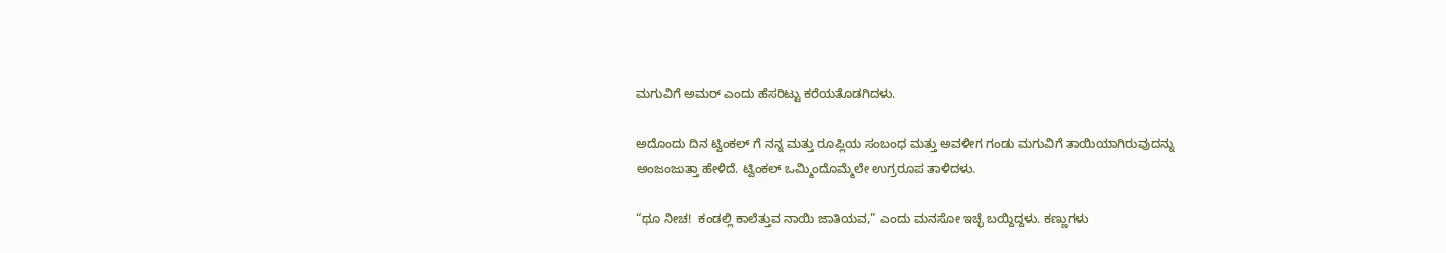ಮಗುವಿಗೆ ಅಮರ್‌ ಎಂದು ಹೆಸರಿಟ್ಟು ಕರೆಯತೊಡಗಿದಳು.

ಅದೊಂದು ದಿನ ಟ್ವಿಂಕಲ್ ಗೆ ನನ್ನ ಮತ್ತು ರೂಪ್ಲಿಯ ಸಂಬಂಧ ಮತ್ತು ಅವಳೀಗ ಗಂಡು ಮಗುವಿಗೆ ತಾಯಿಯಾಗಿರುವುದನ್ನು ಅಂಜಂಜುತ್ತಾ ಹೇಳಿದೆ. ಟ್ವಿಂಕಲ್ ಒಮ್ಮಿಂದೊಮ್ಮೆಲೇ ಉಗ್ರರೂಪ ತಾಳಿದಳು.

“ಥೂ ನೀಚ!  ಕಂಡಲ್ಲಿ ಕಾಲೆತ್ತುವ ನಾಯಿ ಜಾತಿಯವ,” ಎಂದು ಮನಸೋ ಇಚ್ಛೆ ಬಯ್ದಿದ್ದಳು. ಕಣ್ಣುಗಳು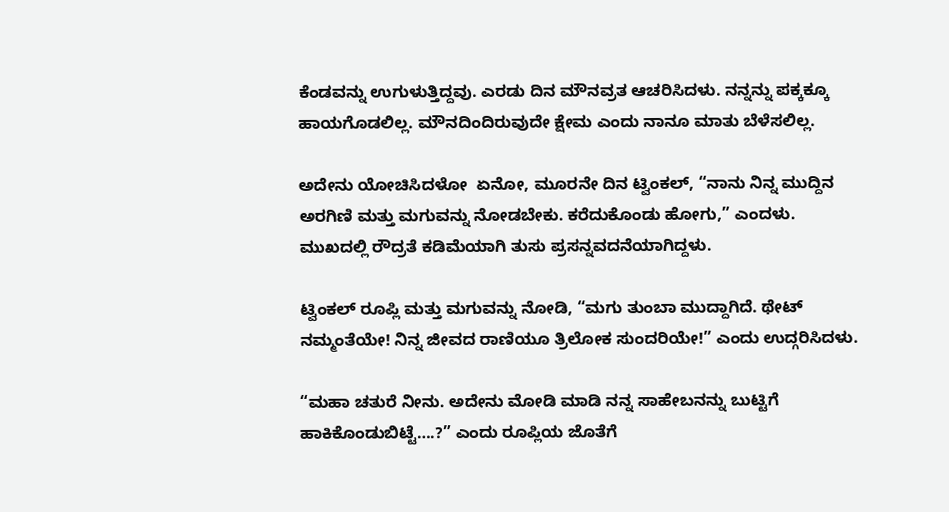ಕೆಂಡವನ್ನು ಉಗುಳುತ್ತಿದ್ದವು. ಎರಡು ದಿನ ಮೌನವ್ರತ ಆಚರಿಸಿದಳು. ನನ್ನನ್ನು ಪಕ್ಕಕ್ಕೂ ಹಾಯಗೊಡಲಿಲ್ಲ. ಮೌನದಿಂದಿರುವುದೇ ಕ್ಷೇಮ ಎಂದು ನಾನೂ ಮಾತು ಬೆಳೆಸಲಿಲ್ಲ.

ಅದೇನು ಯೋಚಿಸಿದಳೋ  ಏನೋ, ಮೂರನೇ ದಿನ ಟ್ವಿಂಕಲ್, “ನಾನು ನಿನ್ನ ಮುದ್ದಿನ ಅರಗಿಣಿ ಮತ್ತು ಮಗುವನ್ನು ನೋಡಬೇಕು. ಕರೆದುಕೊಂಡು ಹೋಗು,” ಎಂದಳು. ಮುಖದಲ್ಲಿ ರೌದ್ರತೆ ಕಡಿಮೆಯಾಗಿ ತುಸು ಪ್ರಸನ್ನವದನೆಯಾಗಿದ್ದಳು.

ಟ್ವಿಂಕಲ್ ರೂಪ್ಲಿ ಮತ್ತು ಮಗುವನ್ನು ನೋಡಿ, “ಮಗು ತುಂಬಾ ಮುದ್ದಾಗಿದೆ. ಥೇಟ್‌ ನಮ್ಮಂತೆಯೇ! ನಿನ್ನ ಜೀವದ ರಾಣಿಯೂ ತ್ರಿಲೋಕ ಸುಂದರಿಯೇ!” ಎಂದು ಉದ್ಗರಿಸಿದಳು.

“ಮಹಾ ಚತುರೆ ನೀನು. ಅದೇನು ಮೋಡಿ ಮಾಡಿ ನನ್ನ ಸಾಹೇಬನನ್ನು ಬುಟ್ಟಿಗೆ ಹಾಕಿಕೊಂಡುಬಿಟ್ಟೆ….?” ಎಂದು ರೂಪ್ಲಿಯ ಜೊತೆಗೆ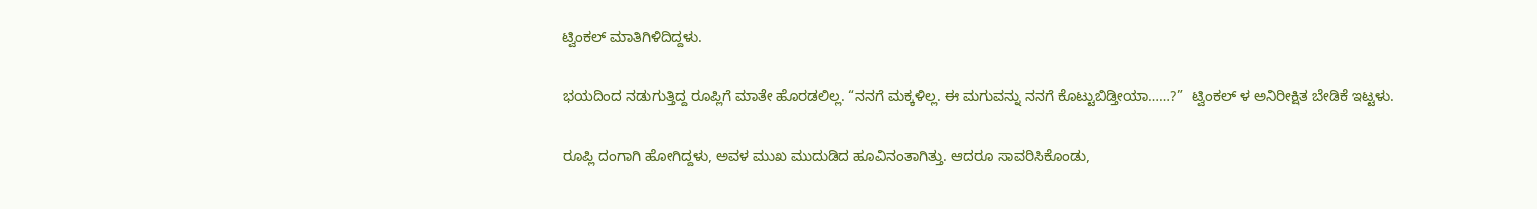ಟ್ವಿಂಕಲ್ ಮಾತಿಗಿಳಿದಿದ್ದಳು.

ಭಯದಿಂದ ನಡುಗುತ್ತಿದ್ದ ರೂಪ್ಲಿಗೆ ಮಾತೇ ಹೊರಡಲಿಲ್ಲ. “ನನಗೆ ಮಕ್ಕಳಿಲ್ಲ. ಈ ಮಗುವನ್ನು ನನಗೆ ಕೊಟ್ಟುಬಿಡ್ತೀಯಾ……?”  ಟ್ವಿಂಕಲ್ ಳ ಅನಿರೀಕ್ಷಿತ ಬೇಡಿಕೆ ಇಟ್ಟಳು.

ರೂಪ್ಲಿ ದಂಗಾಗಿ ಹೋಗಿದ್ದಳು, ಅವಳ ಮುಖ ಮುದುಡಿದ ಹೂವಿನಂತಾಗಿತ್ತು. ಆದರೂ ಸಾವರಿಸಿಕೊಂಡು,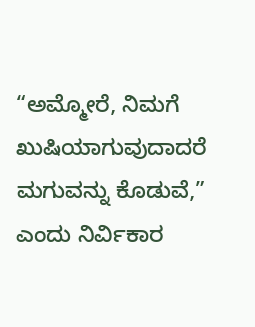“ಅಮ್ಮೋರೆ, ನಿಮಗೆ ಖುಷಿಯಾಗುವುದಾದರೆ ಮಗುವನ್ನು ಕೊಡುವೆ,” ಎಂದು ನಿರ್ವಿಕಾರ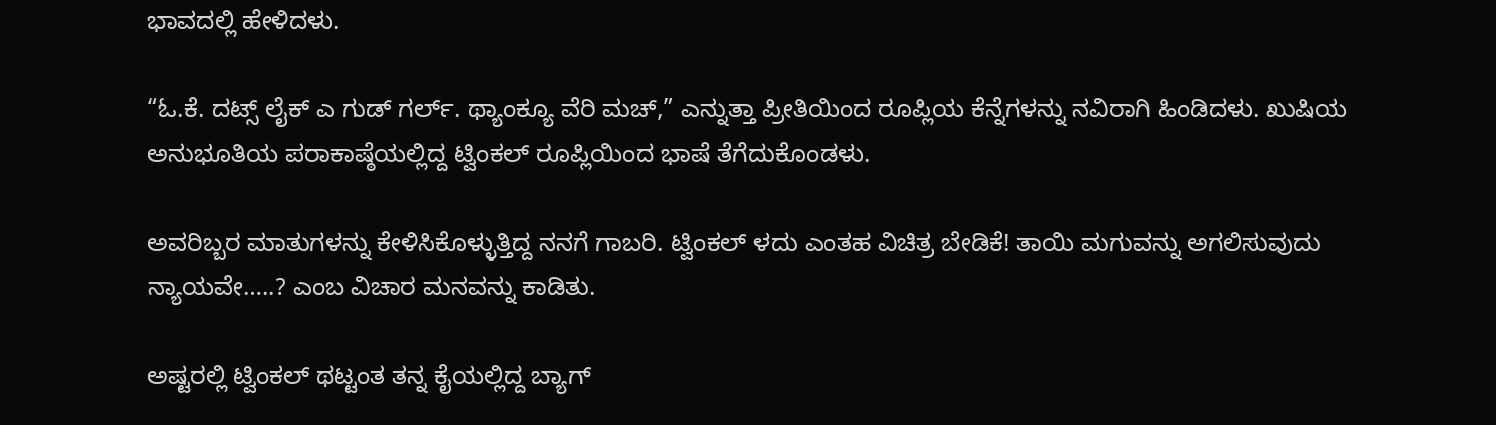ಭಾವದಲ್ಲಿ ಹೇಳಿದಳು.

“ಓ.ಕೆ. ದಟ್ಸ್ ಲೈಕ್‌ ಎ ಗುಡ್‌ ಗರ್ಲ್. ಥ್ಯಾಂಕ್ಯೂ ವೆರಿ ಮಚ್‌,” ಎನ್ನುತ್ತಾ ಪ್ರೀತಿಯಿಂದ ರೂಪ್ಲಿಯ ಕೆನ್ನೆಗಳನ್ನು ನವಿರಾಗಿ ಹಿಂಡಿದಳು. ಖುಷಿಯ ಅನುಭೂತಿಯ ಪರಾಕಾಷ್ಠೆಯಲ್ಲಿದ್ದ ಟ್ವಿಂಕಲ್ ರೂಪ್ಲಿಯಿಂದ ಭಾಷೆ ತೆಗೆದುಕೊಂಡಳು.

ಅವರಿಬ್ಬರ ಮಾತುಗಳನ್ನು ಕೇಳಿಸಿಕೊಳ್ಳುತ್ತಿದ್ದ ನನಗೆ ಗಾಬರಿ. ಟ್ವಿಂಕಲ್ ಳದು ಎಂತಹ ವಿಚಿತ್ರ ಬೇಡಿಕೆ! ತಾಯಿ ಮಗುವನ್ನು ಅಗಲಿಸುವುದು ನ್ಯಾಯವೇ…..? ಎಂಬ ವಿಚಾರ ಮನವನ್ನು ಕಾಡಿತು.

ಅಷ್ಟರಲ್ಲಿ ಟ್ವಿಂಕಲ್ ಥಟ್ಟಂತ ತನ್ನ ಕೈಯಲ್ಲಿದ್ದ ಬ್ಯಾಗ್‌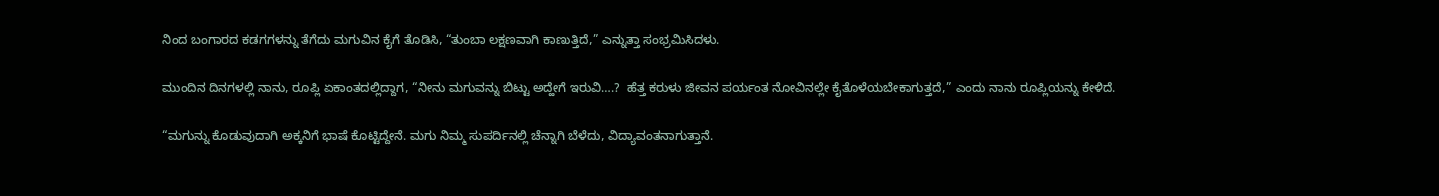ನಿಂದ ಬಂಗಾರದ ಕಡಗಗಳನ್ನು ತೆಗೆದು ಮಗುವಿನ ಕೈಗೆ ತೊಡಿಸಿ, “ತುಂಬಾ ಲಕ್ಷಣವಾಗಿ ಕಾಣುತ್ತಿದೆ,” ಎನ್ನುತ್ತಾ ಸಂಭ್ರಮಿಸಿದಳು.

ಮುಂದಿನ ದಿನಗಳಲ್ಲಿ ನಾನು, ರೂಪ್ಲಿ ಏಕಾಂತದಲ್ಲಿದ್ದಾಗ, “ನೀನು ಮಗುವನ್ನು ಬಿಟ್ಟು ಅದ್ಹೇಗೆ ಇರುವಿ….?  ಹೆತ್ತ ಕರುಳು ಜೀವನ ಪರ್ಯಂತ ನೋವಿನಲ್ಲೇ ಕೈತೊಳೆಯಬೇಕಾಗುತ್ತದೆ,” ಎಂದು ನಾನು ರೂಪ್ಲಿಯನ್ನು ಕೇಳಿದೆ.

“ಮಗುನ್ನು ಕೊಡುವುದಾಗಿ ಅಕ್ಕನಿಗೆ ಭಾಷೆ ಕೊಟ್ಟಿದ್ದೇನೆ. ಮಗು ನಿಮ್ಮ ಸುಪರ್ದಿನಲ್ಲಿ ಚೆನ್ನಾಗಿ ಬೆಳೆದು, ವಿದ್ಯಾವಂತನಾಗುತ್ತಾನೆ.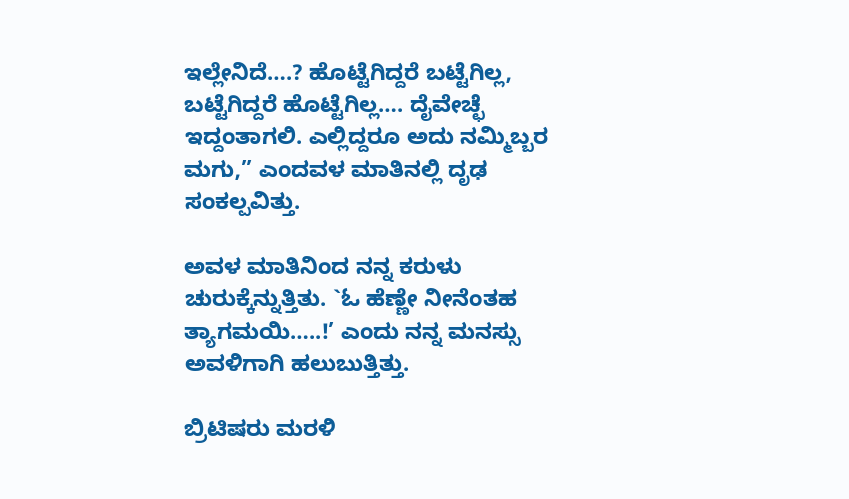ಇಲ್ಲೇನಿದೆ….? ಹೊಟ್ಟೆಗಿದ್ದರೆ ಬಟ್ಟೆಗಿಲ್ಲ, ಬಟ್ಟೆಗಿದ್ದರೆ ಹೊಟ್ಟೆಗಿಲ್ಲ…. ದೈವೇಚ್ಛೆ ಇದ್ದಂತಾಗಲಿ. ಎಲ್ಲಿದ್ದರೂ ಅದು ನಮ್ಮಿಬ್ಬರ ಮಗು,” ಎಂದವಳ ಮಾತಿನಲ್ಲಿ ದೃಢ ಸಂಕಲ್ಪವಿತ್ತು.

ಅವಳ ಮಾತಿನಿಂದ ನನ್ನ ಕರುಳು ಚುರುಕ್ಕೆನ್ನುತ್ತಿತು. `ಓ ಹೆಣ್ಣೇ ನೀನೆಂತಹ ತ್ಯಾಗಮಯಿ…..!’ ಎಂದು ನನ್ನ ಮನಸ್ಸು ಅವಳಿಗಾಗಿ ಹಲುಬುತ್ತಿತ್ತು.

ಬ್ರಿಟಿಷರು ಮರಳಿ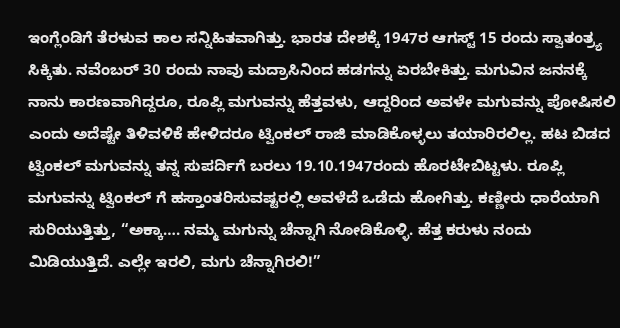ಇಂಗ್ಲೆಂಡಿಗೆ ತೆರಳುವ ಕಾಲ ಸನ್ನಿಹಿತವಾಗಿತ್ತು. ಭಾರತ ದೇಶಕ್ಕೆ 1947ರ ಆಗಸ್ಟ್ 15 ರಂದು ಸ್ವಾತಂತ್ರ್ಯ ಸಿಕ್ಕಿತು. ನವೆಂಬರ್‌ 30 ರಂದು ನಾವು ಮದ್ರಾಸಿನಿಂದ ಹಡಗನ್ನು ಏರಬೇಕಿತ್ತು. ಮಗುವಿನ ಜನನಕ್ಕೆ ನಾನು ಕಾರಣವಾಗಿದ್ದರೂ, ರೂಪ್ಲಿ ಮಗುವನ್ನು ಹೆತ್ತವಳು, ಆದ್ದರಿಂದ ಅವಳೇ ಮಗುವನ್ನು ಪೋಷಿಸಲಿ ಎಂದು ಅದೆಷ್ಟೇ ತಿಳಿವಳಿಕೆ ಹೇಳಿದರೂ ಟ್ವಿಂಕಲ್ ರಾಜಿ ಮಾಡಿಕೊಳ್ಳಲು ತಯಾರಿರಲಿಲ್ಲ. ಹಟ ಬಿಡದ ಟ್ವಿಂಕಲ್ ಮಗುವನ್ನು ತನ್ನ ಸುಪರ್ದಿಗೆ ಬರಲು 19.10.1947ರಂದು ಹೊರಟೇಬಿಟ್ಟಳು. ರೂಪ್ಲಿ ಮಗುವನ್ನು ಟ್ವಿಂಕಲ್ ಗೆ ಹಸ್ತಾಂತರಿಸುವಷ್ಟರಲ್ಲಿ ಅವಳೆದೆ ಒಡೆದು ಹೋಗಿತ್ತು. ಕಣ್ಣೀರು ಧಾರೆಯಾಗಿ ಸುರಿಯುತ್ತಿತ್ತು, “ಅಕ್ಕಾ…. ನಮ್ಮ ಮಗುನ್ನು ಚೆನ್ನಾಗಿ ನೋಡಿಕೊಳ್ಳಿ. ಹೆತ್ತ ಕರುಳು ನಂದು ಮಿಡಿಯುತ್ತಿದೆ. ಎಲ್ಲೇ ಇರಲಿ, ಮಗು ಚೆನ್ನಾಗಿರಲಿ!”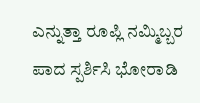ಎನ್ನುತ್ತಾ ರೂಪ್ಲಿ ನಮ್ಮಿಬ್ಬರ ಪಾದ ಸ್ಪರ್ಶಿಸಿ ಭೋರಾಡಿ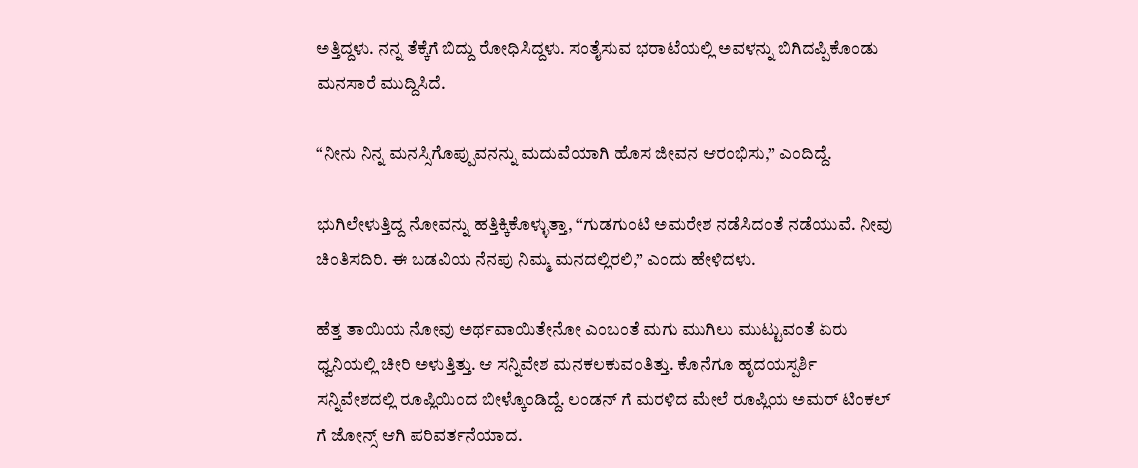ಅತ್ತಿದ್ದಳು. ನನ್ನ ತೆಕ್ಕೆಗೆ ಬಿದ್ದು ರೋಧಿಸಿದ್ದಳು. ಸಂತೈಸುವ ಭರಾಟೆಯಲ್ಲಿ ಅವಳನ್ನು ಬಿಗಿದಪ್ಪಿಕೊಂಡು ಮನಸಾರೆ ಮುದ್ದಿಸಿದೆ.

“ನೀನು ನಿನ್ನ ಮನಸ್ಸಿಗೊಪ್ಪುವನನ್ನು ಮದುವೆಯಾಗಿ ಹೊಸ ಜೀವನ ಆರಂಭಿಸು,” ಎಂದಿದ್ದೆ.

ಭುಗಿಲೇಳುತ್ತಿದ್ದ ನೋವನ್ನು ಹತ್ತಿಕ್ಕಿಕೊಳ್ಳುತ್ತಾ, “ಗುಡಗುಂಟಿ ಅಮರೇಶ ನಡೆಸಿದಂತೆ ನಡೆಯುವೆ. ನೀವು ಚಿಂತಿಸದಿರಿ. ಈ ಬಡವಿಯ ನೆನಪು ನಿಮ್ಮ ಮನದಲ್ಲಿರಲಿ,” ಎಂದು ಹೇಳಿದಳು.

ಹೆತ್ತ ತಾಯಿಯ ನೋವು ಅರ್ಥವಾಯಿತೇನೋ ಎಂಬಂತೆ ಮಗು ಮುಗಿಲು ಮುಟ್ಟುವಂತೆ ಏರು ಧ್ವನಿಯಲ್ಲಿ ಚೀರಿ ಅಳುತ್ತಿತ್ತು. ಆ ಸನ್ನಿವೇಶ ಮನಕಲಕುವಂತಿತ್ತು. ಕೊನೆಗೂ ಹೃದಯಸ್ಪರ್ಶಿ ಸನ್ನಿವೇಶದಲ್ಲಿ ರೂಪ್ಲಿಯಿಂದ ಬೀಳ್ಕೊಂಡಿದ್ದೆ. ಲಂಡನ್‌ ಗೆ ಮರಳಿದ ಮೇಲೆ ರೂಪ್ಲಿಯ ಅಮರ್‌ ಟಿಂಕಲ್ ಗೆ ಜೋನ್ಸ್ ಆಗಿ ಪರಿವರ್ತನೆಯಾದ.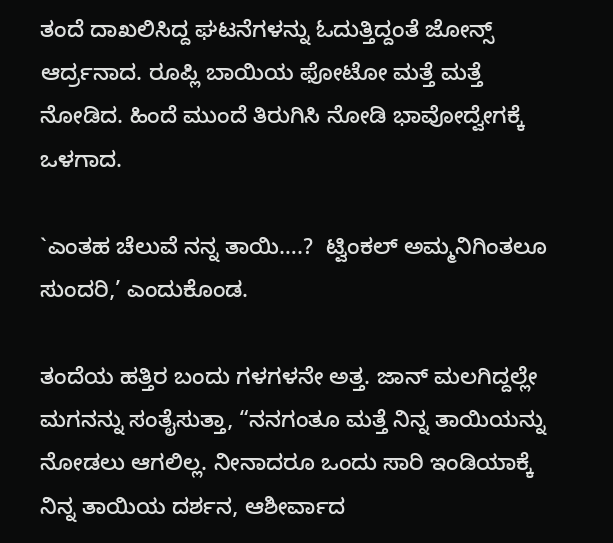ತಂದೆ ದಾಖಲಿಸಿದ್ದ ಘಟನೆಗಳನ್ನು ಓದುತ್ತಿದ್ದಂತೆ ಜೋನ್ಸ್ ಆರ್ದ್ರನಾದ. ರೂಪ್ಲಿ ಬಾಯಿಯ ಫೋಟೋ ಮತ್ತೆ ಮತ್ತೆ ನೋಡಿದ. ಹಿಂದೆ ಮುಂದೆ ತಿರುಗಿಸಿ ನೋಡಿ ಭಾವೋದ್ವೇಗಕ್ಕೆ ಒಳಗಾದ.

`ಎಂತಹ ಚೆಲುವೆ ನನ್ನ ತಾಯಿ….?  ಟ್ವಿಂಕಲ್ ಅಮ್ಮನಿಗಿಂತಲೂ ಸುಂದರಿ,’ ಎಂದುಕೊಂಡ.

ತಂದೆಯ ಹತ್ತಿರ ಬಂದು ಗಳಗಳನೇ ಅತ್ತ. ಜಾನ್‌ ಮಲಗಿದ್ದಲ್ಲೇ ಮಗನನ್ನು ಸಂತೈಸುತ್ತಾ, “ನನಗಂತೂ ಮತ್ತೆ ನಿನ್ನ ತಾಯಿಯನ್ನು ನೋಡಲು ಆಗಲಿಲ್ಲ. ನೀನಾದರೂ ಒಂದು ಸಾರಿ ಇಂಡಿಯಾಕ್ಕೆ ನಿನ್ನ ತಾಯಿಯ ದರ್ಶನ, ಆಶೀರ್ವಾದ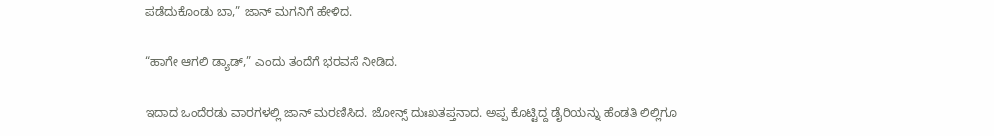ಪಡೆದುಕೊಂಡು ಬಾ,” ಜಾನ್‌ ಮಗನಿಗೆ ಹೇಳಿದ.

“ಹಾಗೇ ಆಗಲಿ ಡ್ಯಾಡ್‌,” ಎಂದು ತಂದೆಗೆ ಭರವಸೆ ನೀಡಿದ.

ಇದಾದ ಒಂದೆರಡು ವಾರಗಳಲ್ಲಿ ಜಾನ್‌ ಮರಣಿಸಿದ. ಜೋನ್ಸ್ ದುಃಖತಪ್ತನಾದ. ಅಪ್ಪ ಕೊಟ್ಟಿದ್ದ ಡೈರಿಯನ್ನು ಹೆಂಡತಿ ಲಿಲ್ಲಿಗೂ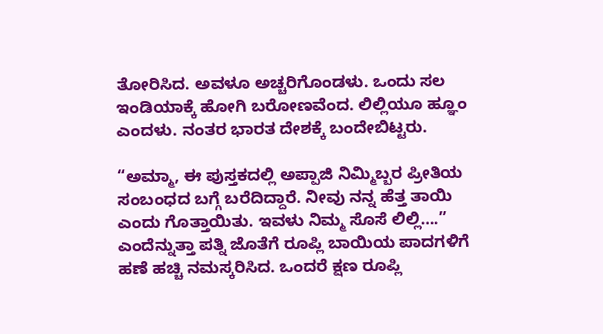ತೋರಿಸಿದ. ಅವಳೂ ಅಚ್ಚರಿಗೊಂಡಳು. ಒಂದು ಸಲ ಇಂಡಿಯಾಕ್ಕೆ ಹೋಗಿ ಬರೋಣವೆಂದ. ಲಿಲ್ಲಿಯೂ ಹ್ಞೂಂ ಎಂದಳು. ನಂತರ ಭಾರತ ದೇಶಕ್ಕೆ ಬಂದೇಬಿಟ್ಟರು.

“ಅಮ್ಮಾ, ಈ ಪುಸ್ತಕದಲ್ಲಿ ಅಪ್ಪಾಜಿ ನಿಮ್ಮಿಬ್ಬರ ಪ್ರೀತಿಯ ಸಂಬಂಧದ ಬಗ್ಗೆ ಬರೆದಿದ್ದಾರೆ. ನೀವು ನನ್ನ ಹೆತ್ತ ತಾಯಿ ಎಂದು ಗೊತ್ತಾಯಿತು. ಇವಳು ನಿಮ್ಮ ಸೊಸೆ ಲಿಲ್ಲಿ….” ಎಂದೆನ್ನುತ್ತಾ ಪತ್ನಿ ಜೊತೆಗೆ ರೂಪ್ಲಿ ಬಾಯಿಯ ಪಾದಗಳಿಗೆ ಹಣೆ ಹಚ್ಚಿ ನಮಸ್ಕರಿಸಿದ. ಒಂದರೆ ಕ್ಷಣ ರೂಪ್ಲಿ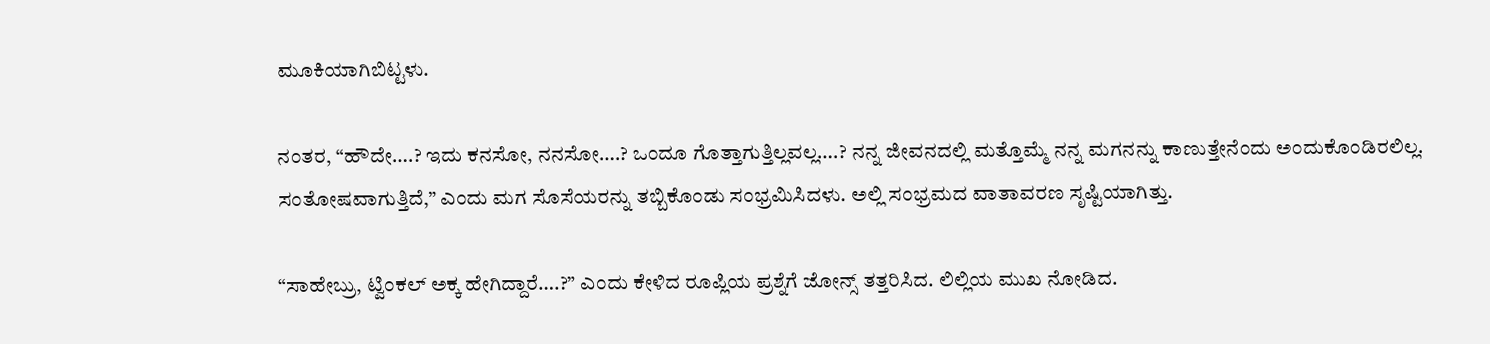ಮೂಕಿಯಾಗಿಬಿಟ್ಟಳು.

ನಂತರ, “ಹೌದೇ….? ಇದು ಕನಸೋ, ನನಸೋ….? ಒಂದೂ ಗೊತ್ತಾಗುತ್ತಿಲ್ಲವಲ್ಲ….? ನನ್ನ ಜೀವನದಲ್ಲಿ ಮತ್ತೊಮ್ಮೆ ನನ್ನ ಮಗನನ್ನು ಕಾಣುತ್ತೇನೆಂದು ಅಂದುಕೊಂಡಿರಲಿಲ್ಲ. ಸಂತೋಷವಾಗುತ್ತಿದೆ,” ಎಂದು ಮಗ ಸೊಸೆಯರನ್ನು ತಬ್ಬಿಕೊಂಡು ಸಂಭ್ರಮಿಸಿದಳು. ಅಲ್ಲಿ ಸಂಭ್ರಮದ ವಾತಾವರಣ ಸೃಷ್ಟಿಯಾಗಿತ್ತು.

“ಸಾಹೇಬ್ರು, ಟ್ವಿಂಕಲ್ ಅಕ್ಕ ಹೇಗಿದ್ದಾರೆ….?” ಎಂದು ಕೇಳಿದ ರೂಪ್ಲಿಯ ಪ್ರಶ್ನೆಗೆ ಜೋನ್ಸ್ ತತ್ತರಿಸಿದ. ಲಿಲ್ಲಿಯ ಮುಖ ನೋಡಿದ.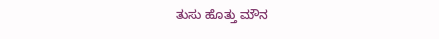ತುಸು ಹೊತ್ತು ಮೌನ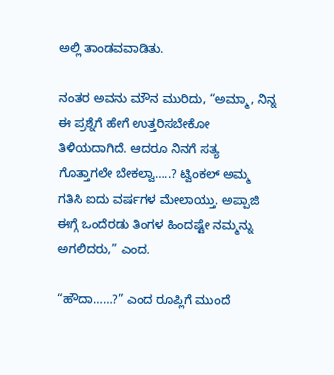ಅಲ್ಲಿ ತಾಂಡವವಾಡಿತು.

ನಂತರ ಅವನು ಮೌನ ಮುರಿದು, “ಅಮ್ಮಾ, ನಿನ್ನ ಈ ಪ್ರಶ್ನೆಗೆ ಹೇಗೆ ಉತ್ತರಿಸಬೇಕೋ ತಿಳಿಯದಾಗಿದೆ. ಆದರೂ ನಿನಗೆ ಸತ್ಯ ಗೊತ್ತಾಗಲೇ ಬೇಕಲ್ವಾ…..? ಟ್ವಿಂಕಲ್ ಅಮ್ಮ ಗತಿಸಿ ಐದು ವರ್ಷಗಳ ಮೇಲಾಯ್ತು. ಅಪ್ಪಾಜಿ ಈಗ್ಗೆ ಒಂದೆರಡು ತಿಂಗಳ ಹಿಂದಷ್ಟೇ ನಮ್ಮನ್ನು ಅಗಲಿದರು,” ಎಂದ.

“ಹೌದಾ……?” ಎಂದ ರೂಪ್ಲಿಗೆ ಮುಂದೆ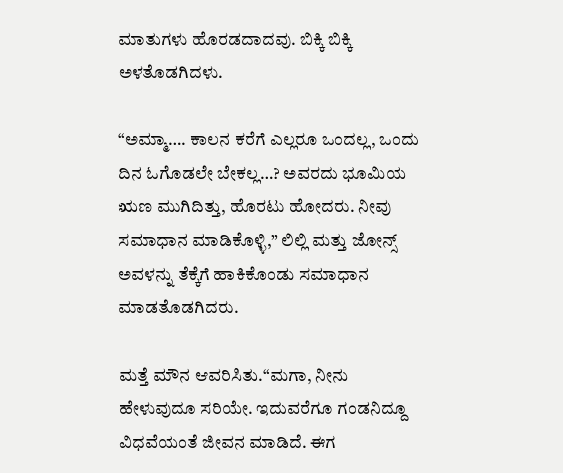ಮಾತುಗಳು ಹೊರಡದಾದವು. ಬಿಕ್ಕಿ ಬಿಕ್ಕಿ ಅಳತೊಡಗಿದಳು.

“ಅಮ್ಮಾ…. ಕಾಲನ ಕರೆಗೆ ಎಲ್ಲರೂ ಒಂದಲ್ಲ, ಒಂದು ದಿನ ಓಗೊಡಲೇ ಬೇಕಲ್ಲ…? ಅವರದು ಭೂಮಿಯ ಋಣ ಮುಗಿದಿತ್ತು, ಹೊರಟು ಹೋದರು. ನೀವು ಸಮಾಧಾನ ಮಾಡಿಕೊಳ್ಳಿ,” ಲಿಲ್ಲಿ ಮತ್ತು ಜೋನ್ಸ್ ಅವಳನ್ನು ತೆಕ್ಕೆಗೆ ಹಾಕಿಕೊಂಡು ಸಮಾಧಾನ ಮಾಡತೊಡಗಿದರು.

ಮತ್ತೆ ಮೌನ ಆವರಿಸಿತು.“ಮಗಾ, ನೀನು ಹೇಳುವುದೂ ಸರಿಯೇ. ಇದುವರೆಗೂ ಗಂಡನಿದ್ದೂ ವಿಧವೆಯಂತೆ ಜೀವನ ಮಾಡಿದೆ. ಈಗ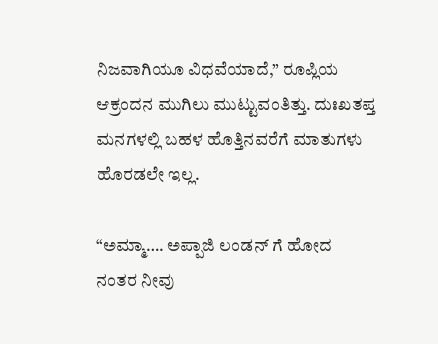ನಿಜವಾಗಿಯೂ ವಿಧವೆಯಾದೆ,” ರೂಪ್ಲಿಯ ಆಕ್ರಂದನ ಮುಗಿಲು ಮುಟ್ಟುವಂತಿತ್ತು. ದುಃಖತಪ್ತ ಮನಗಳಲ್ಲಿ ಬಹಳ ಹೊತ್ತಿನವರೆಗೆ ಮಾತುಗಳು ಹೊರಡಲೇ ಇಲ್ಲ.

“ಅಮ್ಮಾ…. ಅಪ್ಪಾಜಿ ಲಂಡನ್‌ ಗೆ ಹೋದ ನಂತರ ನೀವು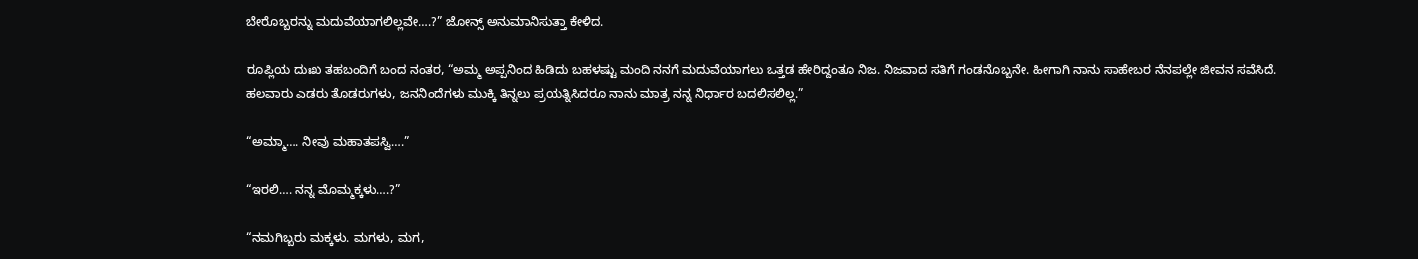ಬೇರೊಬ್ಬರನ್ನು ಮದುವೆಯಾಗಲಿಲ್ಲವೇ….?” ಜೋನ್ಸ್ ಅನುಮಾನಿಸುತ್ತಾ ಕೇಳಿದ.

ರೂಪ್ಲಿಯ ದುಃಖ ತಹಬಂದಿಗೆ ಬಂದ ನಂತರ, “ಅಮ್ಮ ಅಪ್ಪನಿಂದ ಹಿಡಿದು ಬಹಳಷ್ಟು ಮಂದಿ ನನಗೆ ಮದುವೆಯಾಗಲು ಒತ್ತಡ ಹೇರಿದ್ದಂತೂ ನಿಜ. ನಿಜವಾದ ಸತಿಗೆ ಗಂಡನೊಬ್ಬನೇ. ಹೀಗಾಗಿ ನಾನು ಸಾಹೇಬರ ನೆನಪಲ್ಲೇ ಜೀವನ ಸವೆಸಿದೆ. ಹಲವಾರು ಎಡರು ತೊಡರುಗಳು, ಜನನಿಂದೆಗಳು ಮುಕ್ಕಿ ತಿನ್ನಲು ಪ್ರಯತ್ನಿಸಿದರೂ ನಾನು ಮಾತ್ರ ನನ್ನ ನಿರ್ಧಾರ ಬದಲಿಸಲಿಲ್ಲ.”

“ಅಮ್ಮಾ…. ನೀವು ಮಹಾತಪಸ್ವಿ….”

“ಇರಲಿ…. ನನ್ನ ಮೊಮ್ಮಕ್ಕಳು….?”

“ನಮಗಿಬ್ಬರು ಮಕ್ಕಳು. ಮಗಳು, ಮಗ,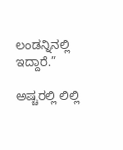ಲಂಡನ್ನಿನಲ್ಲಿ ಇದ್ದಾರೆ.”

ಅಷ್ಚರಲ್ಲಿ ಲಿಲ್ಲಿ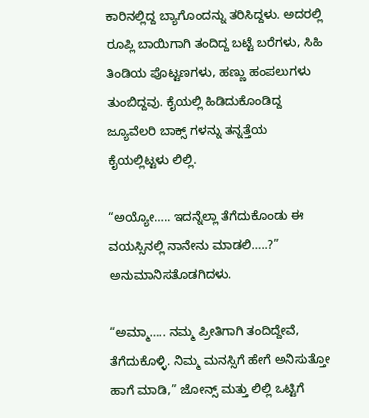ಕಾರಿನಲ್ಲಿದ್ದ ಬ್ಯಾಗೊಂದನ್ನು ತರಿಸಿದ್ದಳು. ಅದರಲ್ಲಿ ರೂಪ್ಲಿ ಬಾಯಿಗಾಗಿ ತಂದಿದ್ದ ಬಟ್ಟೆ ಬರೆಗಳು, ಸಿಹಿ ತಿಂಡಿಯ ಪೊಟ್ಟಣಗಳು, ಹಣ್ಣು ಹಂಪಲುಗಳು ತುಂಬಿದ್ದವು. ಕೈಯಲ್ಲಿ ಹಿಡಿದುಕೊಂಡಿದ್ದ ಜ್ಯೂವೆಲರಿ ಬಾಕ್ಸ್ ಗಳನ್ನು ತನ್ನತ್ತೆಯ ಕೈಯಲ್ಲಿಟ್ಟಳು ಲಿಲ್ಲಿ.

“ಅಯ್ಯೋ….. ಇದನ್ನೆಲ್ಲಾ ತೆಗೆದುಕೊಂಡು ಈ ವಯಸ್ಸಿನಲ್ಲಿ ನಾನೇನು ಮಾಡಲಿ…..?” ಅನುಮಾನಿಸತೊಡಗಿದಳು.

“ಅಮ್ಮಾ….. ನಮ್ಮ ಪ್ರೀತಿಗಾಗಿ ತಂದಿದ್ದೇವೆ, ತೆಗೆದುಕೊಳ್ಳಿ. ನಿಮ್ಮ ಮನಸ್ಸಿಗೆ ಹೇಗೆ ಅನಿಸುತ್ತೋ ಹಾಗೆ ಮಾಡಿ,” ಜೋನ್ಸ್ ಮತ್ತು ಲಿಲ್ಲಿ ಒಟ್ಟಿಗೆ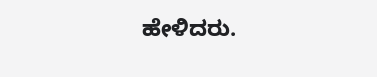ಹೇಳಿದರು.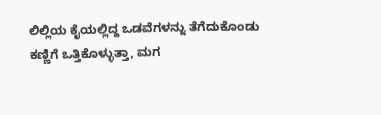ಲಿಲ್ಲಿಯ ಕೈಯಲ್ಲಿದ್ದ ಒಡವೆಗಳನ್ನು ತೆಗೆದುಕೊಂಡು ಕಣ್ಣಿಗೆ ಒತ್ತಿಕೊಳ್ಳುತ್ತಾ, ಮಗ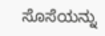ಸೊಸೆಯನ್ನು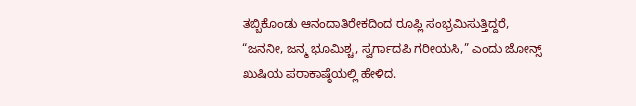ತಬ್ಬಿಕೊಂಡು ಆನಂದಾತಿರೇಕದಿಂದ ರೂಪ್ಲಿ ಸಂಭ್ರಮಿಸುತ್ತಿದ್ದರೆ, “ಜನನೀ, ಜನ್ಮ ಭೂಮಿಶ್ಚ, ಸ್ವರ್ಗಾದಪಿ ಗರೀಯಸಿ,” ಎಂದು ಜೋನ್ಸ್ ಖುಷಿಯ ಪರಾಕಾಷ್ಠೆಯಲ್ಲಿ ಹೇಳಿದ.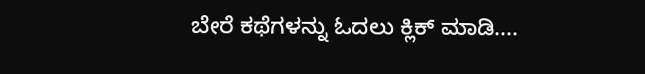ಬೇರೆ ಕಥೆಗಳನ್ನು ಓದಲು ಕ್ಲಿಕ್ ಮಾಡಿ....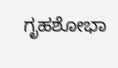ಗೃಹಶೋಭಾ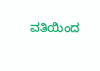ವತಿಯಿಂದ